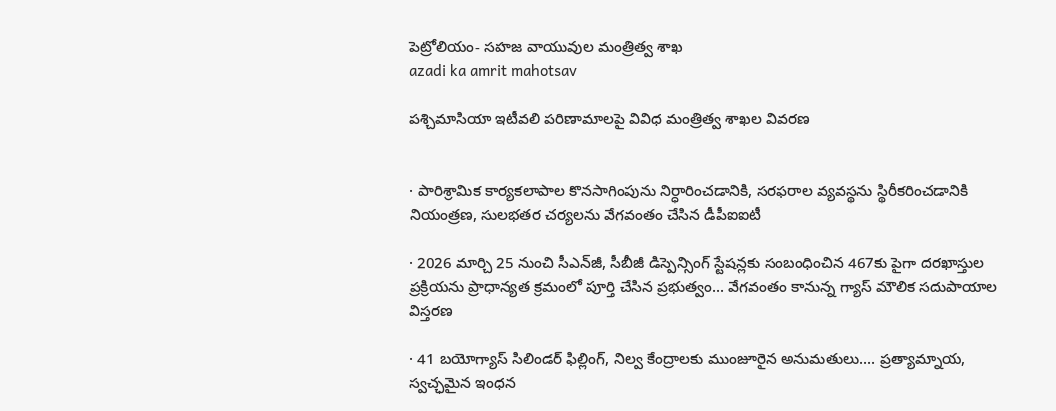పెట్రోలియం- సహజ వాయువుల మంత్రిత్వ శాఖ
azadi ka amrit mahotsav

పశ్చిమాసియా ఇటీవలి పరిణామాలపై వివిధ మంత్రిత్వ శాఖల వివరణ


· పారిశ్రామిక కార్యకలాపాల కొనసాగింపును నిర్ధారించడానికి, సరఫరాల వ్యవస్థను స్థిరీకరించడానికి నియంత్రణ, సులభతర చర్యలను వేగవంతం చేసిన డీపీఐఐటీ

· 2026 మార్చి 25 నుంచి సీఎన్‌జీ, సీబీజీ డిస్పెన్సింగ్ స్టేషన్లకు సంబంధించిన 467కు పైగా దరఖాస్తుల ప్రక్రియను ప్రాధాన్యత క్రమంలో పూర్తి చేసిన ప్రభుత్వం... వేగవంతం కానున్న గ్యాస్ మౌలిక సదుపాయాల విస్తరణ

· 41 బయోగ్యాస్ సిలిండర్ ఫిల్లింగ్, నిల్వ కేంద్రాలకు ముంజూరైన అనుమతులు.... ప్రత్యామ్నాయ, స్వచ్ఛమైన ఇంధన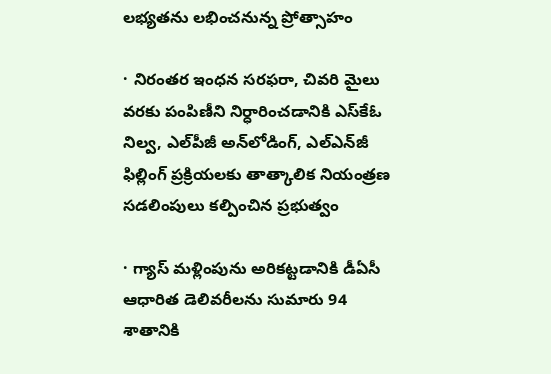లభ్యతను లభించనున్న ప్రోత్సాహం

· నిరంతర ఇంధన సరఫరా, చివరి మైలు వరకు పంపిణీని నిర్ధారించడానికి ఎస్‌కేఓ నిల్వ, ఎల్‌పీజీ అన్‌లోడింగ్, ఎల్‌ఎన్‌జీ ఫిల్లింగ్ ప్రక్రియలకు తాత్కాలిక నియంత్రణ సడలింపులు కల్పించిన ప్రభుత్వం

· గ్యాస్ మళ్లింపును అరికట్టడానికి డీఏసీ ఆధారిత డెలివరీలను సుమారు 94 శాతానికి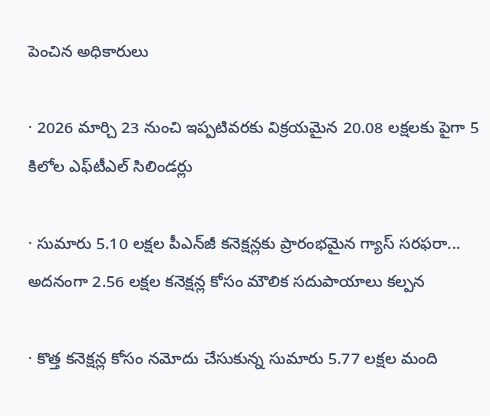పెంచిన అధికారులు

· 2026 మార్చి 23 నుంచి ఇప్పటివరకు విక్రయమైన 20.08 లక్షలకు పైగా 5 కిలోల ఎఫ్‌టీఎల్ సిలిండర్లు

· సుమారు 5.10 లక్షల పీఎన్‌జీ కనెక్షన్లకు ప్రారంభమైన గ్యాస్ సరఫరా... అదనంగా 2.56 లక్షల కనెక్షన్ల కోసం మౌలిక సదుపాయాలు కల్పన

· కొత్త కనెక్షన్ల కోసం నమోదు చేసుకున్న సుమారు 5.77 లక్షల మంది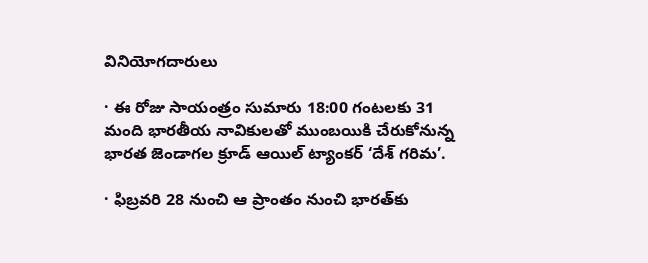వినియోగదారులు

· ఈ రోజు సాయంత్రం సుమారు 18:00 గంటలకు 31 మంది భారతీయ నావికులతో ముంబయికి చేరుకోనున్న భారత జెండాగల క్రూడ్ ఆయిల్ ట్యాంకర్ ‘దేశ్ గరిమ’.

· ఫిబ్రవరి 28 నుంచి ఆ ప్రాంతం నుంచి భారత్‌కు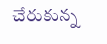చేరుకున్న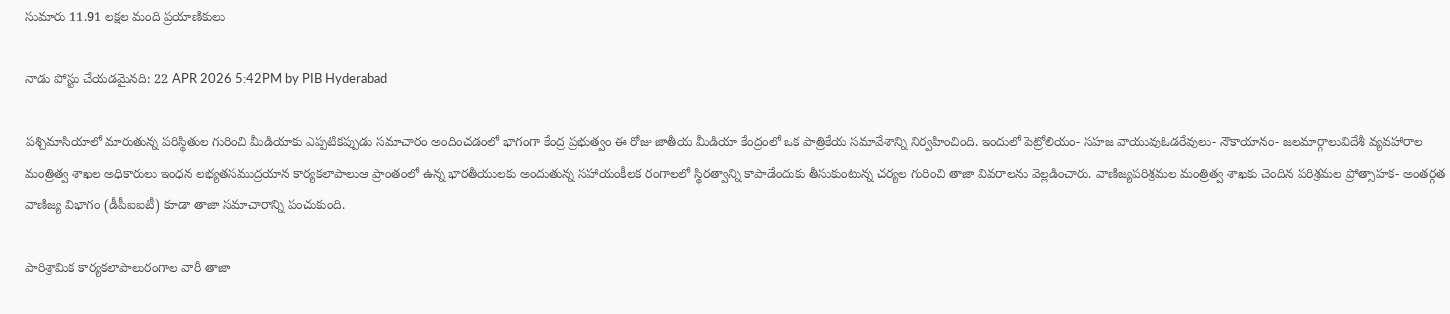సుమారు 11.91 లక్షల మంది ప్రయాణికులు

నాడు పోస్టు చేయడమైనది: 22 APR 2026 5:42PM by PIB Hyderabad

పశ్చిమాసియాలో మారుతున్న పరిస్థితుల గురించి మీడియాకు ఎప్పటికప్పుడు సమాచారం అందించడంలో భాగంగా కేంద్ర ప్రభుత్వం ఈ రోజు జాతీయ మీడియా కేంద్రంలో ఒక పాత్రికేయ సమావేశాన్ని నిర్వహించింది. ఇందులో పెట్రోలియం- సహజ వాయువుఓడరేవులు- నౌకాయానం- జలమార్గాలువిదేశీ వ్యవహారాల మంత్రిత్వ శాఖల అధికారులు ఇంధన లభ్యతసముద్రయాన కార్యకలాపాలుఆ ప్రాంతంలో ఉన్న భారతీయులకు అందుతున్న సహాయంకీలక రంగాలలో స్థిరత్వాన్ని కాపాడేందుకు తీసుకుంటున్న చర్యల గురించి తాజా వివరాలను వెల్లడించారు. వాణిజ్యపరిశ్రమల మంత్రిత్వ శాఖకు చెందిన పరిశ్రమల ప్రోత్సాహక- అంతర్గత వాణిజ్య విభాగం (డీపీఐఐటీ) కూడా తాజా సమాచారాన్ని పంచుకుంది.

పారిశ్రామిక కార్యకలాపాలురంగాల వారీ తాజా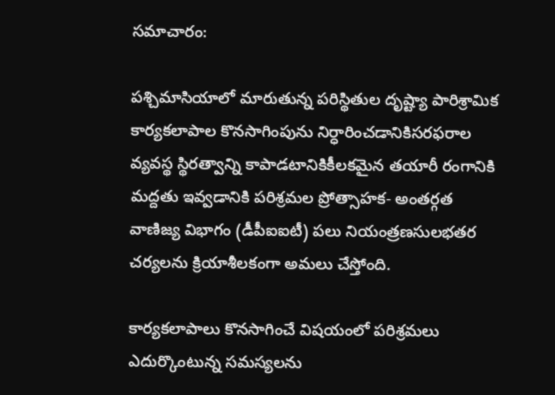సమాచారం:

పశ్చిమాసియాలో మారుతున్న పరిస్థితుల దృష్ట్యా పారిశ్రామిక కార్యకలాపాల కొనసాగింపును నిర్ధారించడానికిసరఫరాల వ్యవస్థ స్థిరత్వాన్ని కాపాడటానికికీలకమైన తయారీ రంగానికి మద్దతు ఇవ్వడానికి పరిశ్రమల ప్రోత్సాహక- అంతర్గత వాణిజ్య విభాగం (డీపీఐఐటీ) పలు నియంత్రణసులభతర చర్యలను క్రియాశీలకంగా అమలు చేస్తోంది.

కార్యకలాపాలు కొనసాగించే విషయంలో పరిశ్రమలు ఎదుర్కొంటున్న సమస్యలను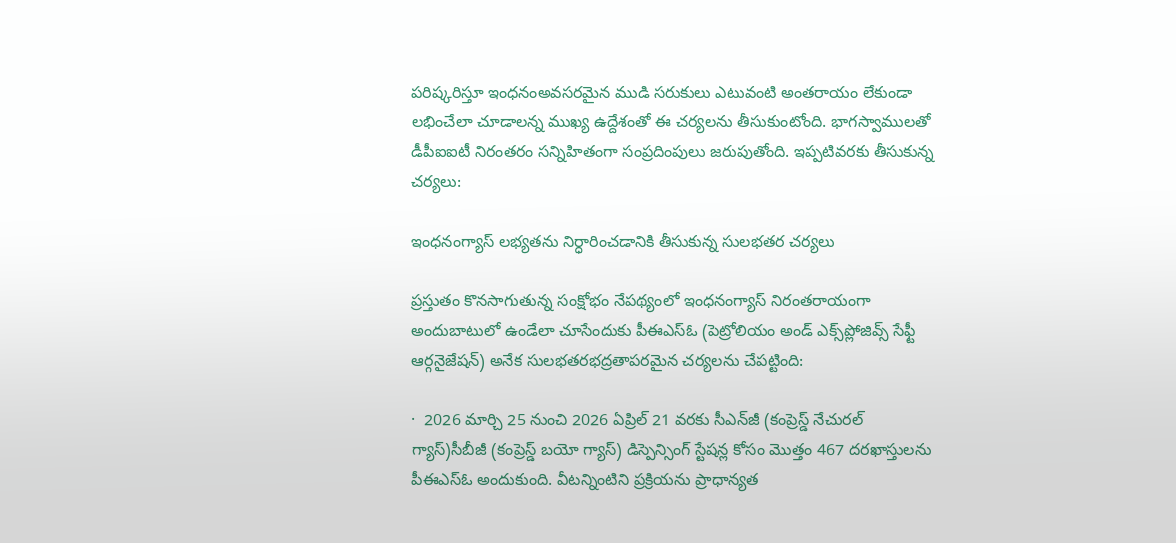పరిష్కరిస్తూ ఇంధనంఅవసరమైన ముడి సరుకులు ఎటువంటి అంతరాయం లేకుండా లభించేలా చూడాలన్న ముఖ్య ఉద్దేశంతో ఈ చర్యలను తీసుకుంటోంది. భాగస్వాములతో డీపీఐఐటీ నిరంతరం సన్నిహితంగా సంప్రదింపులు జరుపుతోంది. ఇప్పటివరకు తీసుకున్న చర్యలు:

ఇంధనంగ్యాస్ లభ్యతను నిర్ధారించడానికి తీసుకున్న సులభతర చర్యలు

ప్రస్తుతం కొనసాగుతున్న సంక్షోభం నేపథ్యంలో ఇంధనంగ్యాస్ నిరంతరాయంగా అందుబాటులో ఉండేలా చూసేందుకు పీఈఎస్ఓ (పెట్రోలియం అండ్ ఎక్స్‌ప్లోజివ్స్ సేఫ్టీ ఆర్గనైజేషన్) అనేక సులభతరభద్రతాపరమైన చర్యలను చేపట్టింది:

·  2026 మార్చి 25 నుంచి 2026 ఏప్రిల్ 21 వరకు సీఎన్‌జీ (కంప్రెస్డ్ నేచురల్ గ్యాస్)సీబీజీ (కంప్రెస్డ్ బయో గ్యాస్) డిస్పెన్సింగ్ స్టేషన్ల కోసం మొత్తం 467 దరఖాస్తులను పీఈఎస్ఓ అందుకుంది. వీటన్నింటిని ప్రక్రియను ప్రాధాన్యత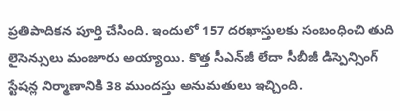ప్రతిపాదికన పూర్తి చేసింది. ఇందులో 157 దరఖాస్తులకు సంబంధించి తుది లైసెన్సులు మంజూరు అయ్యాయి. కొత్త సీఎన్‌జీ లేదా సీబీజీ డిస్పెన్సింగ్ స్టేషన్ల నిర్మాణానికి 38 ముందస్తు అనుమతులు ఇచ్చింది.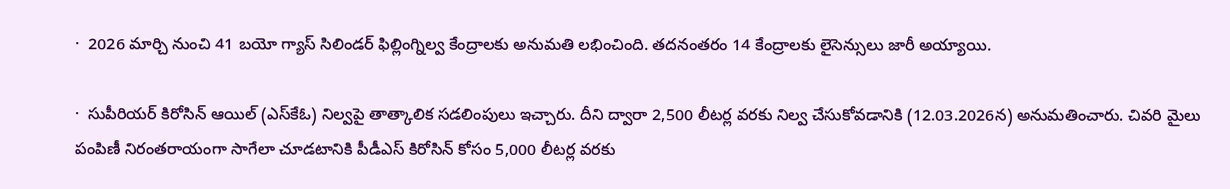·  2026 మార్చి నుంచి 41 బయో గ్యాస్ సిలిండర్ ఫిల్లింగ్నిల్వ కేంద్రాలకు అనుమతి లభించింది. తదనంతరం 14 కేంద్రాలకు లైసెన్సులు జారీ అయ్యాయి.

·  సుపీరియర్ కిరోసిన్ ఆయిల్ (ఎస్‌కేఓ) నిల్వపై తాత్కాలిక సడలింపులు ఇచ్చారు. దీని ద్వారా 2,500 లీటర్ల వరకు నిల్వ చేసుకోవడానికి (12.03.2026న) అనుమతించారు. చివరి మైలు పంపిణీ నిరంతరాయంగా సాగేలా చూడటానికి పీడీఎస్ కిరోసిన్ కోసం 5,000 లీటర్ల వరకు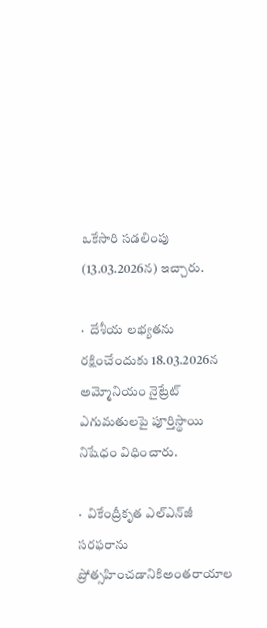ఒకేసారి సడలింపు (13.03.2026న) ఇచ్చారు.

·  దేశీయ లభ్యతను రక్షించేందుకు 18.03.2026న అమ్మోనియం నైట్రేట్ ఎగుమతులపై పూర్తిస్థాయి నిషేధం విధించారు.

·  వికేంద్రీకృత ఎల్ఎన్‌జీ సరఫరాను ప్రోత్సహించడానికిఅంతరాయాల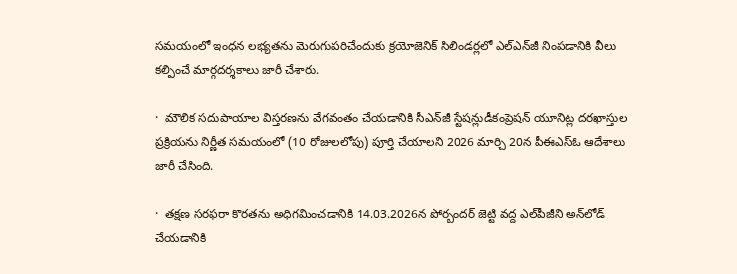సమయంలో ఇంధన లభ్యతను మెరుగుపరిచేందుకు క్రయోజెనిక్ సిలిండర్లలో ఎల్‌ఎన్‌‌జీ నింపడానికి వీలు కల్పించే మార్గదర్శకాలు జారీ చేశారు.

·  మౌలిక సదుపాయాల విస్తరణను వేగవంతం చేయడానికి సీఎన్‌జీ స్టేషన్లుడీకంప్రెషన్ యూనిట్ల దరఖాస్తుల ప్రక్రియను నిర్ణీత సమయంలో (10 రోజులలోపు) పూర్తి చేయాలని 2026 మార్చి 20న పీఈఎస్ఓ ఆదేశాలు జారీ చేసింది.

·  తక్షణ సరఫరా కొరతను అధిగమించడానికి 14.03.2026న పోర్బందర్ జెట్టి వద్ద ఎల్‌పీజీని అన్‌లోడ్ చేయడానికి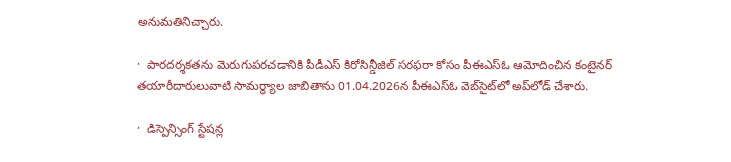అనుమతినిచ్చారు.

·  పారదర్శకతను మెరుగుపరచడానికి పీడీఎస్ కిరోసిన్డీజిల్ సరఫరా కోసం పీఈఎస్ఓ ఆమోదించిన కంటైనర్ తయారీదారులువాటి సామర్థ్యాల జాబితాను 01.04.2026న పీఈఎస్ఓ వెబ్‌సైట్‌లో అప్‌లోడ్ చేశారు.

·  డిస్పెన్సింగ్ స్టేషన్ల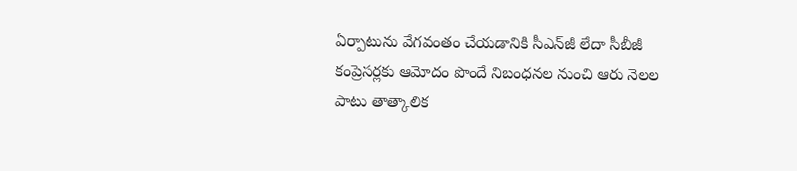ఏర్పాటును వేగవంతం చేయడానికి సీఎన్‌జీ లేదా సీబీజీ కంప్రెసర్లకు ఆమోదం పొందే నిబంధనల నుంచి ఆరు నెలల పాటు తాత్కాలిక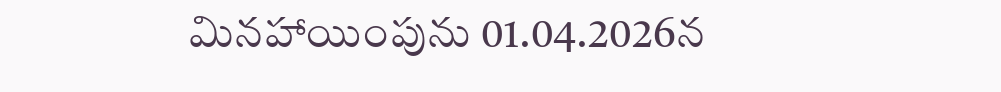మినహాయింపును 01.04.2026న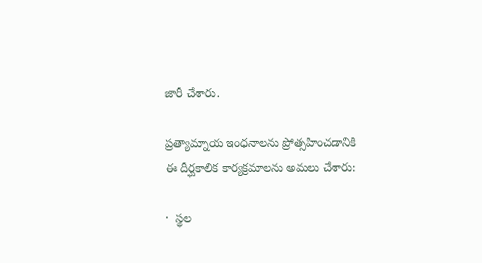జారీ చేశారు.

ప్రత్యామ్నాయ ఇంధనాలను ప్రోత్సహించడానికి ఈ దీర్ఘకాలిక కార్యక్రమాలను అమలు చేశారు:

·  స్థల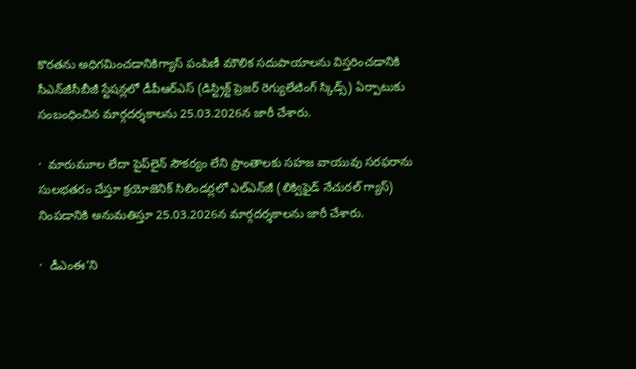కొరతను అధిగమించడానికిగ్యాస్ పంపిణీ మౌలిక సదుపాయాలను విస్తరించడానికి సీఎన్‌జీసీబీజీ స్టేషన్లలో డీపీఆర్ఎస్ (డిస్ట్రిక్ట్ ప్రెజర్ రెగ్యులేటింగ్ స్కిడ్స్) ఏర్పాటుకు సంబంధించిన మార్గదర్శకాలను 25.03.2026న జారీ చేశారు.

·  మారుమూల లేదా పైప్‌లైన్ సౌకర్యం లేని ప్రాంతాలకు సహజ వాయువు సరఫరాను సులభతరం చేస్తూ క్రయోజెనిక్ సిలిండర్లలో ఎల్‌ఎన్‌జీ (లిక్విఫైడ్ నేచురల్ గ్యాస్) నింపడానికి అనుమతిస్తూ 25.03.2026న మార్గదర్శకాలను జారీ చేశారు.

·  డీఎంఈ’ని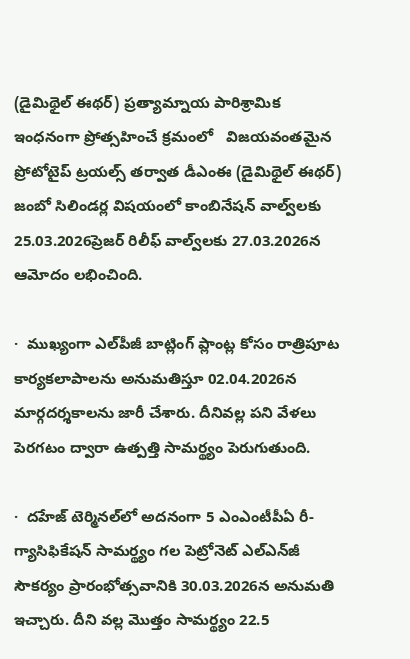(డైమిథైల్ ఈథర్) ప్రత్యామ్నాయ పారిశ్రామిక ఇంధనంగా ప్రోత్సహించే క్రమంలో   విజయవంతమైన   ప్రోటోటైప్ ట్రయల్స్ తర్వాత డీఎంఈ (డైమిథైల్ ఈథర్) జంబో సిలిండర్ల విషయంలో కాంబినేషన్ వాల్వ్‌లకు 25.03.2026ప్రెజర్ రిలీఫ్ వాల్వ్‌లకు 27.03.2026న ఆమోదం లభించింది.

·  ముఖ్యంగా ఎల్‌పీజీ బాట్లింగ్ ప్లాంట్ల కోసం రాత్రిపూట కార్యకలాపాలను అనుమతిస్తూ 02.04.2026న మార్గదర్శకాలను జారీ చేశారు. దీనివల్ల పని వేళలు పెరగటం ద్వారా ఉత్పత్తి సామర్థ్యం పెరుగుతుంది.

·  దహేజ్ టెర్మినల్‌లో అదనంగా 5 ఎంఎంటీపీఏ రీ-గ్యాసిఫికేషన్ సామర్థ్యం గల పెట్రోనెట్ ఎల్‌ఎన్‌జీ సౌకర్యం ప్రారంభోత్సవానికి 30.03.2026న అనుమతి ఇచ్చారు. దీని వల్ల మొత్తం సామర్థ్యం 22.5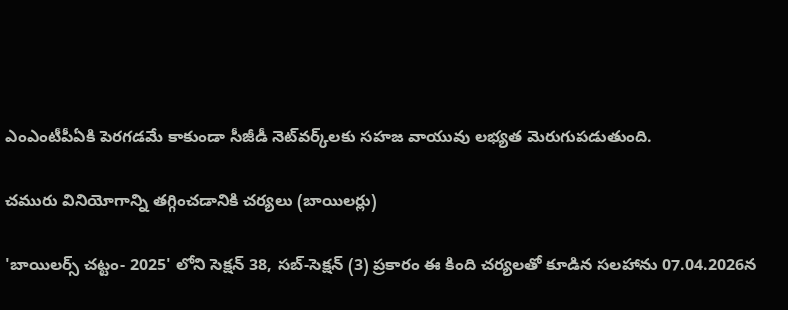ఎంఎంటీపీఏకి పెరగడమే కాకుండా సీజీడీ నెట్‌వర్క్‌లకు సహజ వాయువు లభ్యత మెరుగుపడుతుంది.

చమురు వినియోగాన్ని తగ్గించడానికి చర్యలు (బాయిలర్లు)

'బాయిలర్స్ చట్టం- 2025' లోని సెక్షన్ 38, సబ్-సెక్షన్ (3) ప్రకారం ఈ కింది చర్యలతో కూడిన సలహాను 07.04.2026న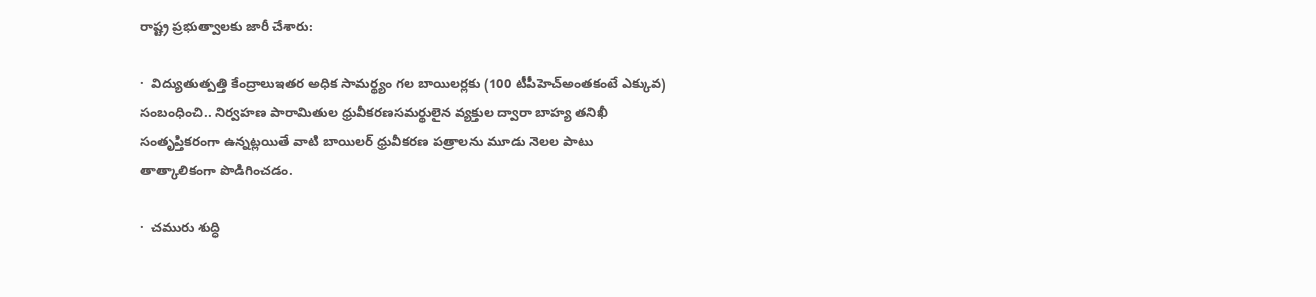రాష్ట్ర ప్రభుత్వాలకు జారీ చేశారు:

·  విద్యుతుత్పత్తి కేంద్రాలుఇతర అధిక సామర్థ్యం గల బాయిలర్లకు (100 టీపీహెచ్అంతకంటే ఎక్కువ) సంబంధించి.. నిర్వహణ పారామితుల ధ్రువీకరణసమర్థులైన వ్యక్తుల ద్వారా బాహ్య తనిఖీ సంతృప్తికరంగా ఉన్నట్లయితే వాటి బాయిలర్ ధ్రువీకరణ పత్రాలను మూడు నెలల పాటు తాత్కాలికంగా పొడిగించడం.

·  చమురు శుద్ధి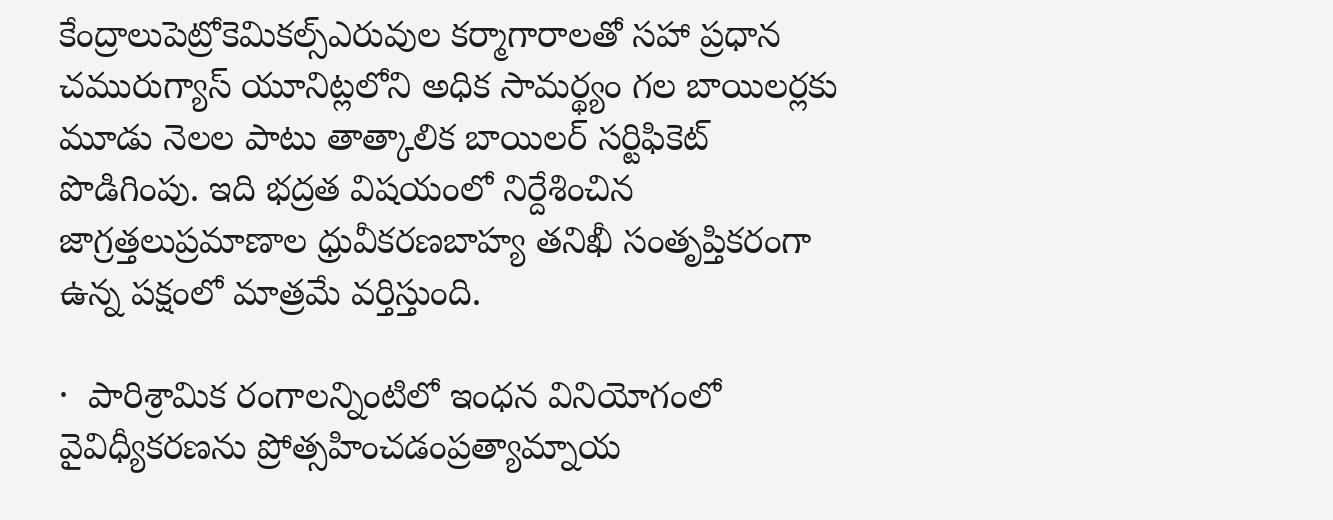కేంద్రాలుపెట్రోకెమికల్స్ఎరువుల కర్మాగారాలతో సహా ప్రధాన చమురుగ్యాస్ యూనిట్లలోని అధిక సామర్థ్యం గల బాయిలర్లకు మూడు నెలల పాటు తాత్కాలిక బాయిలర్ సర్టిఫికెట్ పొడిగింపు. ఇది భద్రత విషయంలో నిర్దేశించిన జాగ్రత్తలుప్రమాణాల ధ్రువీకరణబాహ్య తనిఖీ సంతృప్తికరంగా ఉన్న పక్షంలో మాత్రమే వర్తిస్తుంది.

·  పారిశ్రామిక రంగాలన్నింటిలో ఇంధన వినియోగంలో వైవిధ్యీకరణను ప్రోత్సహించడంప్రత్యామ్నాయ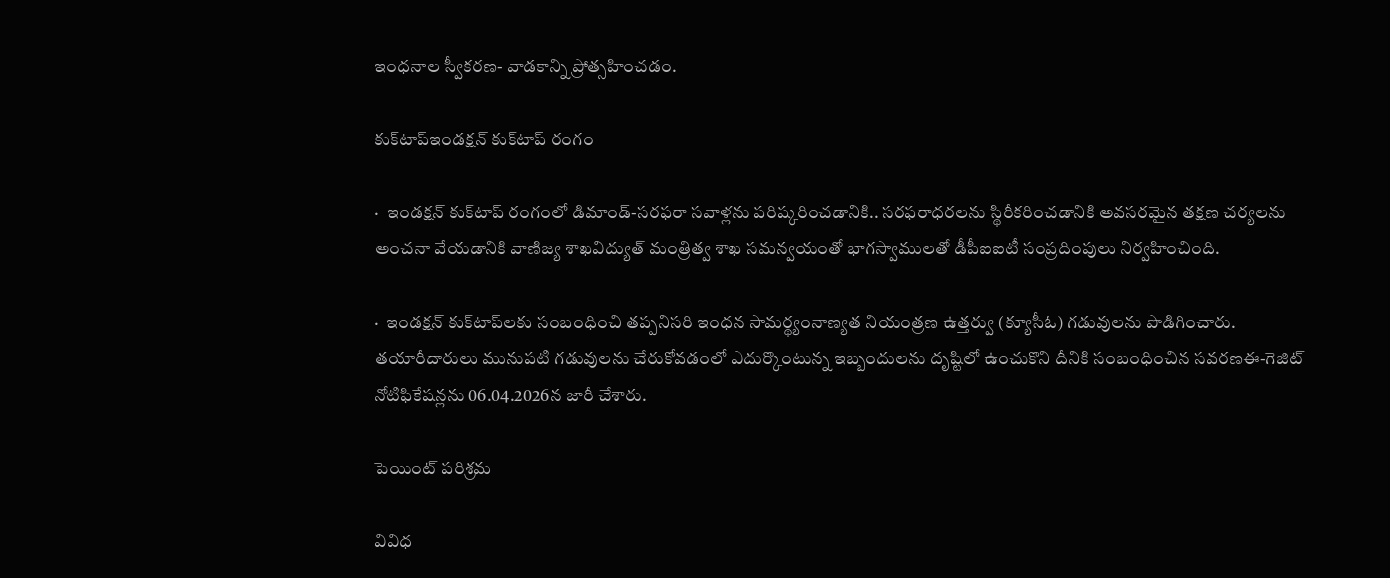ఇంధనాల స్వీకరణ- వాడకాన్ని ప్రోత్సహించడం.

కుక్‌టాప్ఇండక్షన్ కుక్‌టాప్ రంగం

·  ఇండక్షన్ కుక్‌టాప్ రంగంలో డిమాండ్-సరఫరా సవాళ్లను పరిష్కరించడానికి.. సరఫరాధరలను స్థిరీకరించడానికి అవసరమైన తక్షణ చర్యలను అంచనా వేయడానికి వాణిజ్య శాఖవిద్యుత్ మంత్రిత్వ శాఖ సమన్వయంతో భాగస్వాములతో డీపీఐఐటీ సంప్రదింపులు నిర్వహించింది.

·  ఇండక్షన్ కుక్‌టాప్‌లకు సంబంధించి తప్పనిసరి ఇంధన సామర్థ్యంనాణ్యత నియంత్రణ ఉత్తర్వు (క్యూసీఓ) గడువులను పొడిగించారు. తయారీదారులు మునుపటి గడువులను చేరుకోవడంలో ఎదుర్కొంటున్న ఇబ్బందులను దృష్టిలో ఉంచుకొని దీనికి సంబంధించిన సవరణఈ-గెజిట్ నోటిఫికేషన్లను 06.04.2026న జారీ చేశారు.

పెయింట్ పరిశ్రమ

వివిధ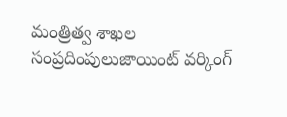మంత్రిత్వ శాఖల సంప్రదింపులుజాయింట్ వర్కింగ్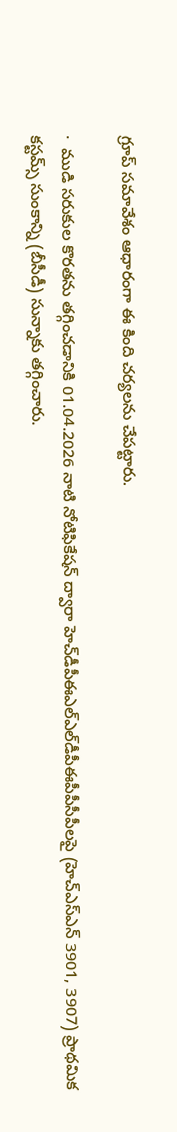గ్రూప్ సమావేశం ఆధారంగా ఈ కింది చర్యలను చేపట్టారు.

·  ముడి సరుకుల కొరతను తగ్గించడానికి 01.04.2026 నాటి నోటిఫికేషన్ ద్వారా హెచ్‌డీపీఈఎల్‌ఎల్‌డీపీఈపీపీసీపీలపై (హెచ్‌ఎస్ఎన్ 3901, 3907) ప్రాథమిక కస్టమ్స్ సుంకాన్ని (బీసీడీ) సున్నాకు తగ్గించారు.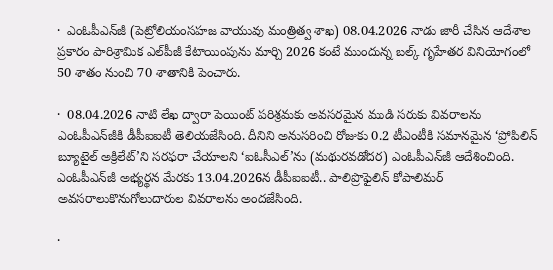·  ఎంఓపీఎన్‌జీ (పెట్రోలియంసహజ వాయువు మంత్రిత్వ శాఖ) 08.04.2026 నాడు జారీ చేసిన ఆదేశాల ప్రకారం పారిశ్రామిక ఎల్‌పీజీ కేటాయింపును మార్చి 2026 కంటే ముందున్న బల్క్ గృహేతర వినియోగంలో 50 శాతం నుంచి 70 శాతానికి పెంచారు.

·  08.04.2026 నాటి లేఖ ద్వారా పెయింట్ పరిశ్రమకు అవసరమైన ముడి సరుకు వివరాలను ఎంఓపీఎన్‌జీకి డీపీఐఐటీ తెలియజేసింది. దీనిని అనుసరించి రోజుకు 0.2 టీఎంటీకి సమానమైన ‘ప్రోపిలిన్ బ్యూటైల్ అక్రిలేట్’ని సరఫరా చేయాలని ‘ఐఓసీఎల్’ను (మథురవడోదర) ఎంఓపీఎన్‌జీ ఆదేశించింది. ఎంఓపీఎన్‌జీ అభ్యర్థన మేరకు 13.04.2026న డీపీఐఐటీ.. పాలిప్రొఫైలిన్ కోపాలిమర్ అవసరాలుకొనుగోలుదారుల వివరాలను అందజేసింది.

·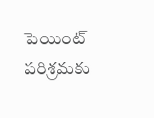పెయింట్ పరిశ్రమకు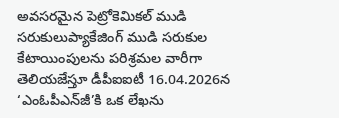అవసరమైన పెట్రోకెమికల్ ముడి సరుకులుప్యాకేజింగ్ ముడి సరుకుల కేటాయింపులను పరిశ్రమల వారీగా తెలియజేస్తూ డీపీఐఐటీ 16.04.2026న ‘ఎంఓపీఎన్‌జీ’కి ఒక లేఖను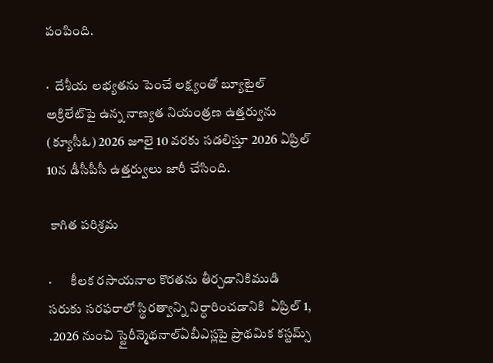పంపింది.

·  దేశీయ లభ్యతను పెంచే లక్ష్యంతో బ్యూటైల్ అక్రిలేట్‌పై ఉన్న నాణ్యత నియంత్రణ ఉత్తర్వును (క్యూసీఓ) 2026 జూలై 10 వరకు సడలిస్తూ 2026 ఏప్రిల్ 10న డీసీపీసీ ఉత్తర్వులు జారీ చేసింది.

 కాగిత పరిశ్రమ

·       కీలక రసాయనాల కొరతను తీర్చడానికిముడి సరుకు సరఫరాలో స్థిరత్వాన్ని నిర్ధారించడానికి  ఏప్రిల్‌ 1, .2026 నుంచి స్టైరీన్మెథనాల్ఏబీఎస్లపై ప్రాథమిక కస్టమ్స్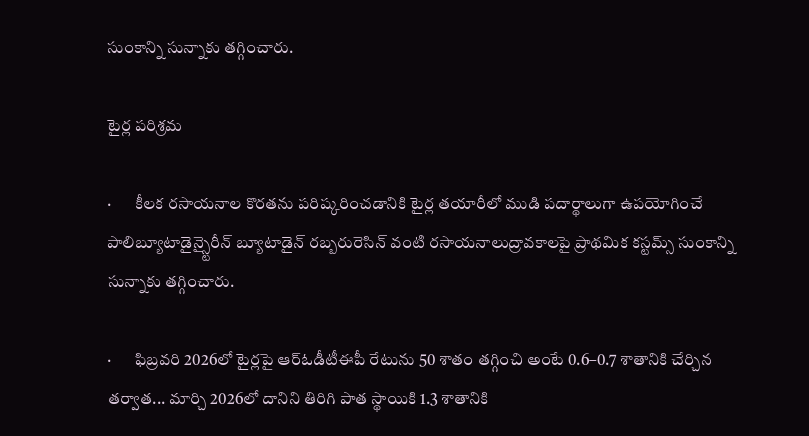సుంకాన్ని సున్నాకు తగ్గించారు.

టైర్ల పరిశ్రమ

·       కీలక రసాయనాల కొరతను పరిష్కరించడానికి టైర్ల తయారీలో ముడి పదార్థాలుగా ఉపయోగించే పాలిబ్యూటాడైన్స్టైరీన్ బ్యూటాడైన్ రబ్బరురెసిన్‌ వంటి రసాయనాలుద్రావకాలపై ప్రాథమిక కస్టమ్స్ సుంకాన్ని సున్నాకు తగ్గించారు.

·       ఫిబ్రవరి 2026లో టైర్లపై ఆర్ఓడీటీఈపీ రేటును 50 శాతం తగ్గించి అంటే 0.6–0.7 శాతానికి చేర్చిన తర్వాత... మార్చి 2026లో దానిని తిరిగి పాత స్థాయికి 1.3 శాతానికి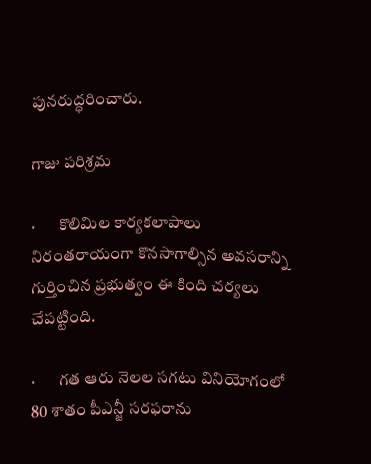పునరుద్ధరించారు.

గాజు పరిశ్రమ

·       కొలిమిల కార్యకలాపాలు నిరంతరాయంగా కొనసాగాల్సిన అవసరాన్ని గుర్తించిన ప్రభుత్వం ఈ కింది చర్యలు చేపట్టింది.

·       గత ఆరు నెలల సగటు వినియోగంలో 80 శాతం పీఎన్జీ సరఫరాను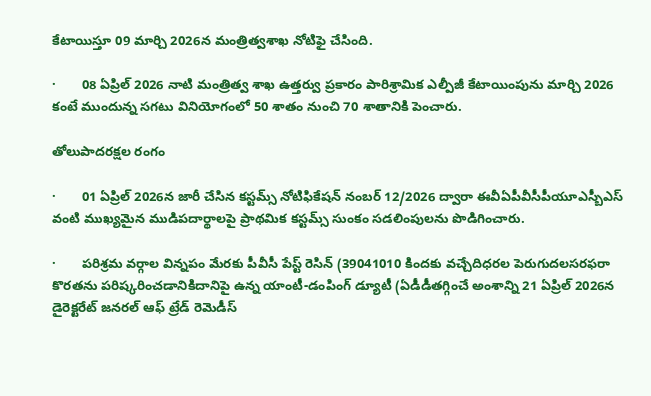కేటాయిస్తూ 09 మార్చి 2026న మంత్రిత్వశాఖ నోటిఫై చేసింది.

·       08 ఏప్రిల్‌ 2026 నాటి మంత్రిత్వ శాఖ ఉత్తర్వు ప్రకారం పారిశ్రామిక ఎల్పీజీ కేటాయింపును మార్చి 2026 కంటే ముందున్న సగటు వినియోగంలో 50 శాతం నుంచి 70 శాతానికి పెంచారు.

తోలుపాదరక్షల రంగం

·       01 ఏప్రిల్‌ 2026న జారీ చేసిన కస్టమ్స్ నోటిఫికేషన్ నంబర్ 12/2026 ద్వారా ఈవీఏపీవీసీపీయూఎస్బీఎస్‌ వంటి ముఖ్యమైన ముడిపదార్థాలపై ప్రాథమిక కస్టమ్స్ సుంకం సడలింపులను పొడిగించారు.

·       పరిశ్రమ వర్గాల విన్నపం మేరకు పీవీసీ పేస్ట్ రెసిన్ (39041010 కిందకు వచ్చేదిధరల పెరుగుదలసరఫరా కొరతను పరిష్కరించడానికిదానిపై ఉన్న యాంటీ-డంపింగ్ డ్యూటీ (ఏడీడీతగ్గించే అంశాన్ని 21 ఏప్రిల్‌ 2026న డైరెక్టరేట్ జనరల్ ఆఫ్ ట్రేడ్ రెమెడీస్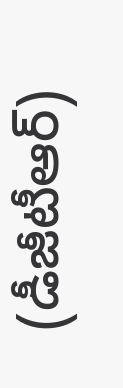(డీజీటీఆర్‌)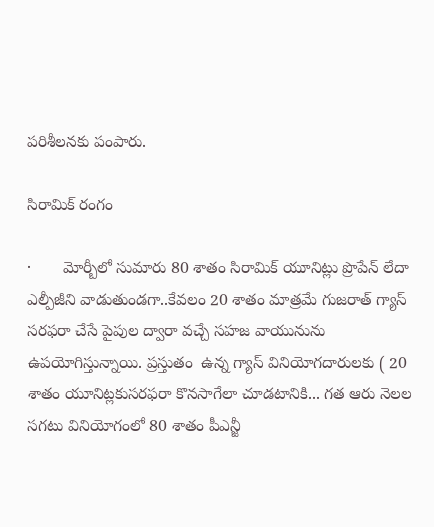పరిశీలనకు పంపారు.

సిరామిక్ రంగం

·       మోర్బీలో సుమారు 80 శాతం సిరామిక్ యూనిట్లు ప్రొపేన్ లేదా ఎల్పీజీని వాడుతుండగా..కేవలం 20 శాతం మాత్రమే గుజరాత్ గ్యాస్ సరఫరా చేసే పైపుల ద్వారా వచ్చే సహజ వాయునును ఉపయోగిస్తున్నాయి. ప్రస్తుతం  ఉన్న గ్యాస్ వినియోగదారులకు ( 20 శాతం యూనిట్లకుసరఫరా కొనసాగేలా చూడటానికి... గత ఆరు నెలల సగటు వినియోగంలో 80 శాతం పీఎన్జీ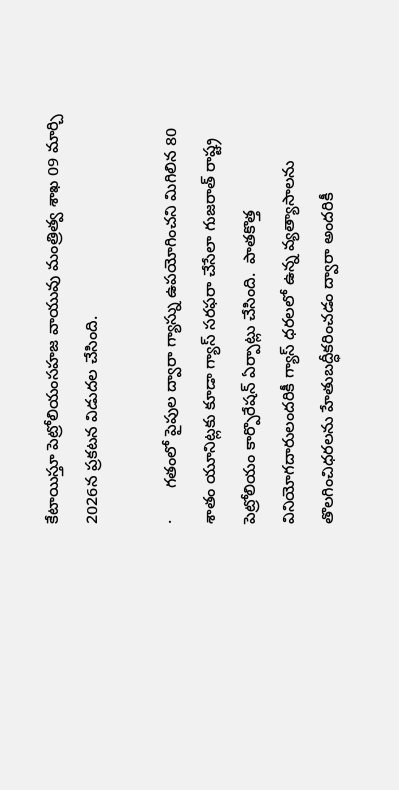కేటాయిస్తూ పెట్రోలియంసహజ వాయువు మంత్రిత్వ శాఖ 09 మార్చి 2026న ప్రకటన విడుదల చేసింది.

·       గతంలో పైపుల ద్వారా గ్యాస్ను ఉపయోగించని మిగిలిన 80 శాతం యూనిట్లకు కూడా గ్యాస్ సరఫరా చేసేలా గుజరాత్ రాష్ట్ర పెట్రోలియం కార్పొరేషన్ ఏర్పాట్లు చేసింది.  పాతకొత్త వినియోగదారులందరికీ గ్యాస్ ధరలలో ఉన్న వ్యత్యాసాలను తొలగించిధరలను హేతుబద్ధీకరించడం ద్వారా అందరికీ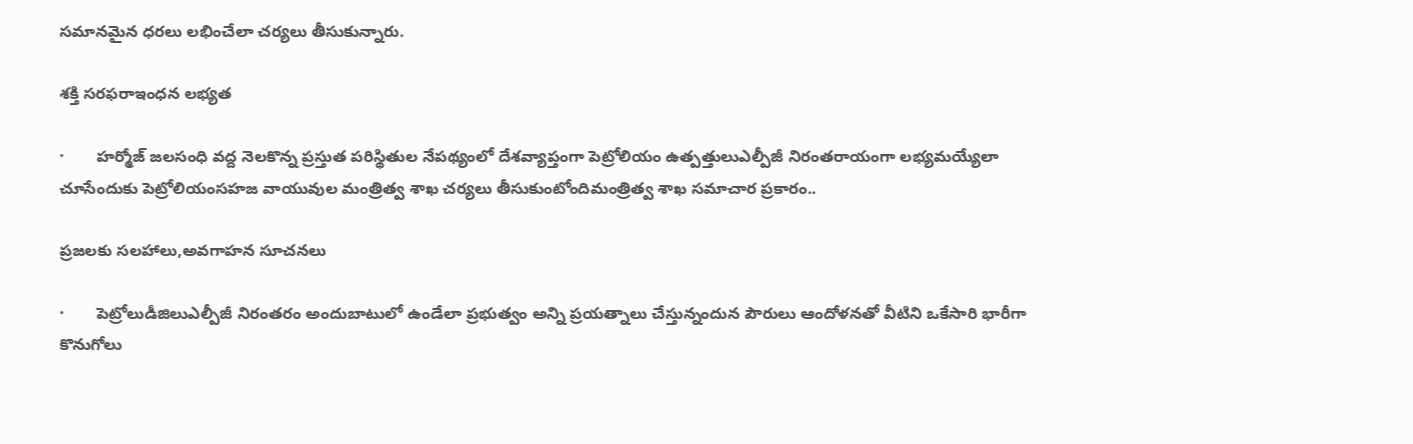సమానమైన ధరలు లభించేలా చర్యలు తీసుకున్నారు.

శక్తి సరఫరాఇంధన లభ్యత

·       హర్మోజ్ జలసంధి వద్ద నెలకొన్న ప్రస్తుత పరిస్థితుల నేపథ్యంలో దేశవ్యాప్తంగా పెట్రోలియం ఉత్పత్తులుఎల్పీజీ నిరంతరాయంగా లభ్యమయ్యేలా చూసేందుకు పెట్రోలియంసహజ వాయువుల మంత్రిత్వ శాఖ చర్యలు తీసుకుంటోందిమంత్రిత్వ శాఖ సమాచార ప్రకారం..

ప్రజలకు సలహాలు,అవగాహన సూచనలు

·       పెట్రోలుడీజిలుఎల్పీజీ నిరంతరం అందుబాటులో ఉండేలా ప్రభుత్వం అన్ని ప్రయత్నాలు చేస్తున్నందున పౌరులు ఆందోళనతో వీటిని ఒకేసారి భారీగా కొనుగోలు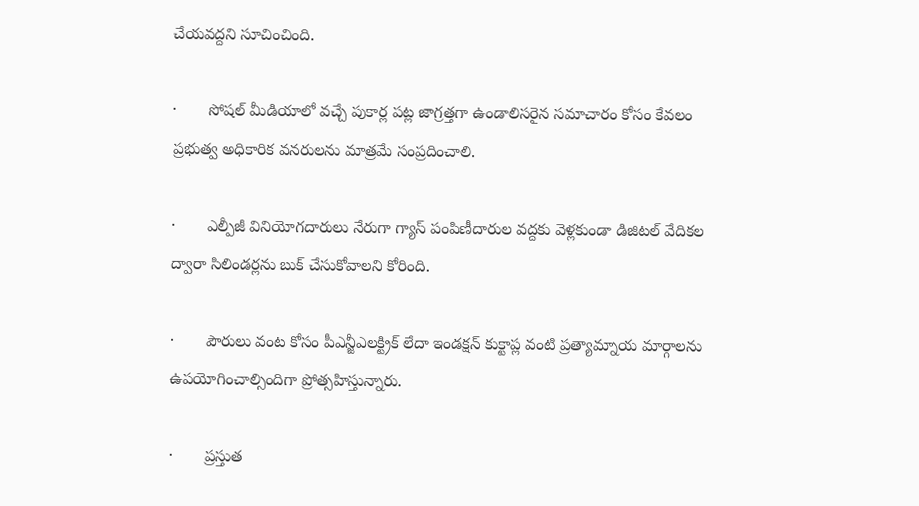చేయవద్దని సూచించింది.

·       సోషల్ మీడియాలో వచ్చే పుకార్ల పట్ల జాగ్రత్తగా ఉండాలిసరైన సమాచారం కోసం కేవలం ప్రభుత్వ అధికారిక వనరులను మాత్రమే సంప్రదించాలి.

·       ఎల్పీజీ వినియోగదారులు నేరుగా గ్యాస్‌ పంపిణీదారుల వద్దకు వెళ్లకుండా డిజిటల్ వేదికల ద్వారా సిలిండర్లను బుక్ చేసుకోవాలని కోరింది.

·       పౌరులు వంట కోసం పీఎన్జీఎలక్ట్రిక్ లేదా ఇండక్షన్ కుక్టాప్ల వంటి ప్రత్యామ్నాయ మార్గాలను ఉపయోగించాల్సిందిగా ప్రోత్సహిస్తున్నారు.

·       ప్రస్తుత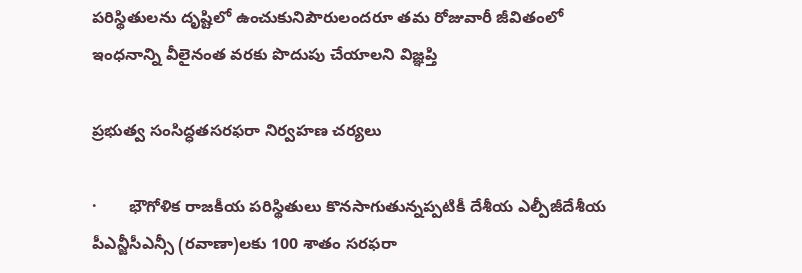పరిస్థితులను దృష్టిలో ఉంచుకునిపౌరులందరూ తమ రోజువారీ జీవితంలో ఇంధనాన్ని వీలైనంత వరకు పొదుపు చేయాలని విజ్ఞప్తి

ప్రభుత్వ సంసిద్ధతసరఫరా నిర్వహణ చర్యలు

·       భౌగోళిక రాజకీయ పరిస్థితులు కొనసాగుతున్నప్పటికీ దేశీయ ఎల్పీజీదేశీయ పీఎన్జీసీఎన్సీ (రవాణా)లకు 100 శాతం సరఫరా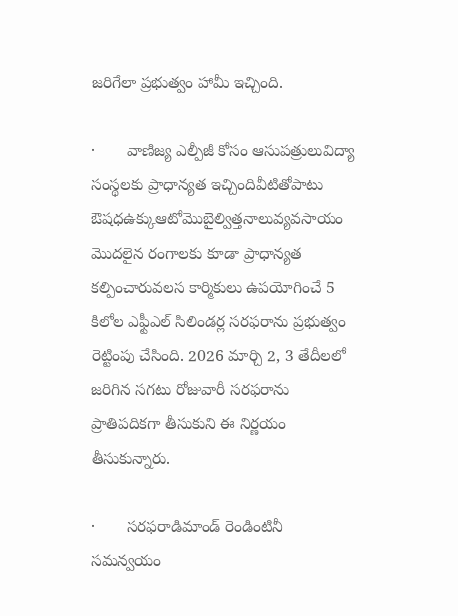జరిగేలా ప్రభుత్వం హామీ ఇచ్చింది.

·       వాణిజ్య ఎల్పీజీ కోసం ఆసుపత్రులువిద్యా సంస్థలకు ప్రాధాన్యత ఇచ్చిందివీటితోపాటు ఔషధఉక్కుఆటోమొబైల్విత్తనాలువ్యవసాయం మొదలైన రంగాలకు కూడా ప్రాధాన్యత కల్పించారువలస కార్మికులు ఉపయోగించే 5 కిలోల ఎఫ్టీఎల్‌ సిలిండర్ల సరఫరాను ప్రభుత్వం రెట్టింపు చేసింది. 2026 మార్చి 2, 3 తేదీలలో జరిగిన సగటు రోజువారీ సరఫరాను ప్రాతిపదికగా తీసుకుని ఈ నిర్ణయం తీసుకున్నారు.

·       సరఫరాడిమాండ్ రెండింటినీ సమన్వయం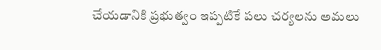చేయడానికి ప్రభుత్వం ఇప్పటికే పలు చర్యలను అమలు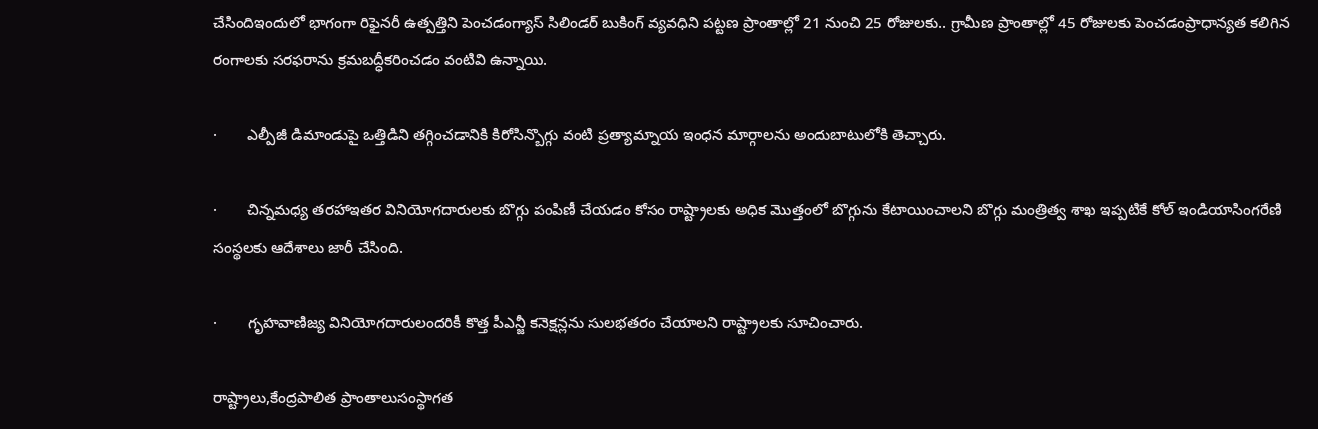చేసిందిఇందులో భాగంగా రిఫైనరీ ఉత్పత్తిని పెంచడంగ్యాస్‌ సిలిండర్ బుకింగ్ వ్యవధిని పట్టణ ప్రాంతాల్లో 21 నుంచి 25 రోజులకు.. గ్రామీణ ప్రాంతాల్లో 45 రోజులకు పెంచడంప్రాధాన్యత కలిగిన రంగాలకు సరఫరాను క్రమబద్ధీకరించడం వంటివి ఉన్నాయి.

·       ఎల్పీజీ డిమాండుపై ఒత్తిడిని తగ్గించడానికి కిరోసిన్బొగ్గు వంటి ప్రత్యామ్నాయ ఇంధన మార్గాలను అందుబాటులోకి తెచ్చారు.

·       చిన్నమధ్య తరహాఇతర వినియోగదారులకు బొగ్గు పంపిణీ చేయడం కోసం రాష్ట్రాలకు అధిక మొత్తంలో బొగ్గును కేటాయించాలని బొగ్గు మంత్రిత్వ శాఖ ఇప్పటికే కోల్ ఇండియాసింగరేణి సంస్థలకు ఆదేశాలు జారీ చేసింది.

·       గృహవాణిజ్య వినియోగదారులందరికీ కొత్త పీఎన్జీ కనెక్షన్లను సులభతరం చేయాలని రాష్ట్రాలకు సూచించారు.

రాష్ట్రాలు,కేంద్రపాలిత ప్రాంతాలుసంస్థాగత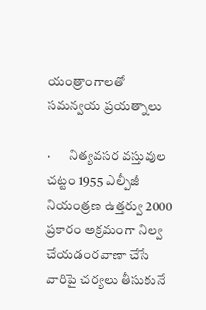యంత్రాంగాలతో సమన్వయ ప్రయత్నాలు

·       నిత్యవసర వస్తువుల చట్టం 1955 ఎల్పీజీ నియంత్రణ ఉత్తర్వు 2000 ప్రకారం అక్రమంగా నిల్వ చేయడంరవాణా చేసే వారిపై చర్యలు తీసుకునే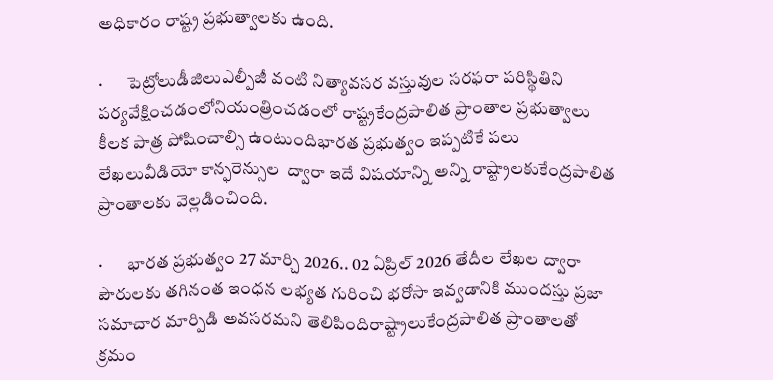అధికారం రాష్ట్ర ప్రభుత్వాలకు ఉంది.

·       పెట్రోలుడీజిలుఎల్పీజీ వంటి నిత్యావసర వస్తువుల సరఫరా పరిస్థితిని పర్యవేక్షించడంలోనియంత్రించడంలో రాష్ట్రకేంద్రపాలిత ప్రాంతాల ప్రభుత్వాలు కీలక పాత్ర పోషించాల్సి ఉంటుందిభారత ప్రభుత్వం ఇప్పటికే పలు లేఖలువీడియో కాన్ఫరెన్సుల  ద్వారా ఇదే విషయాన్ని అన్ని రాష్ట్రాలకుకేంద్రపాలిత ప్రాంతాలకు వెల్లడించింది.

·       భారత ప్రభుత్వం 27 మార్చి 2026.. 02 ఏప్రిల్‌ 2026 తేదీల లేఖల ద్వారా పౌరులకు తగినంత ఇంధన లభ్యత గురించి భరోసా ఇవ్వడానికి ముందస్తు ప్రజా సమాచార మార్పిడి అవసరమని తెలిపిందిరాష్ట్రాలుకేంద్రపాలిత ప్రాంతాలతో క్రమం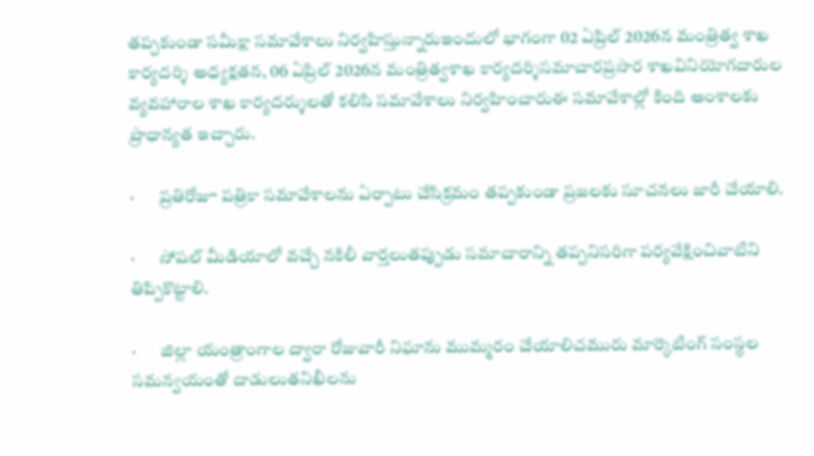తప్పకుండా సమీక్షా సమావేశాలు నిర్వహిస్తున్నారుఇందులో భాగంగా 02 ఏప్రిల్‌ 2026న మంత్రిత్వ శాఖ కార్యదర్శి అధ్యక్షతన, 06 ఏప్రిల్‌ 2026న మంత్రిత్వశాఖ కార్యదర్శిసమాచారప్రసార శాఖవినియోగదారుల వ్యవహారాల శాఖ కార్యదర్శులతో కలిసి సమావేశాలు నిర్వహించారుఈ సమావేశాల్లో కింది అంశాలకు ప్రాధాన్యత ఇచ్చారు.

·       ప్రతిరోజూ పత్రికా సమావేశాలను ఏర్పాటు చేసిక్రమం తప్పకుండా ప్రజలకు సూచనలు జారీ చేయాలి.

·       సోషల్ మీడియాలో వచ్చే నకిలీ వార్తలుతప్పుడు సమాచారాన్ని తప్పనిసరిగా పర్యవేక్షించివాటిని తిప్పికొట్టాలి.

·       జిల్లా యంత్రాంగాల ద్వారా రోజువారీ నిఘాను ముమ్మరం చేయాలిచమురు మార్కెటింగ్ సంస్థల సమన్వయంతో దాడులుతనిఖీలను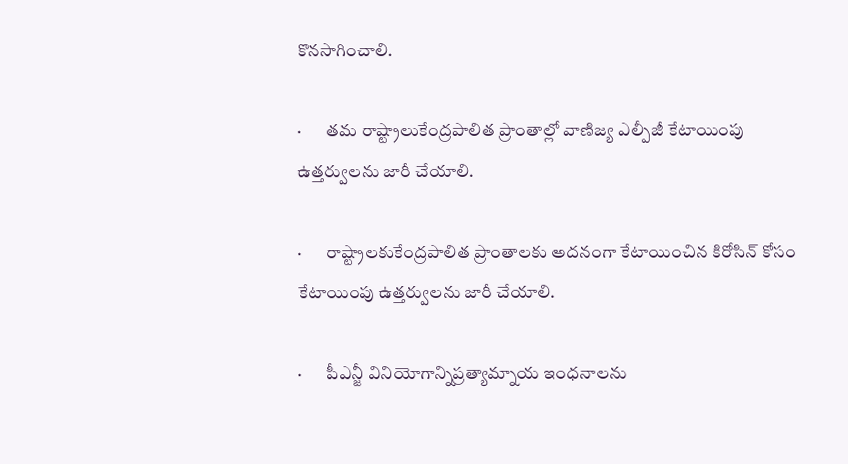కొనసాగించాలి.

·       తమ రాష్ట్రాలుకేంద్రపాలిత ప్రాంతాల్లో వాణిజ్య ఎల్పీజీ కేటాయింపు ఉత్తర్వులను జారీ చేయాలి.

·       రాష్ట్రాలకుకేంద్రపాలిత ప్రాంతాలకు అదనంగా కేటాయించిన కిరోసిన్ కోసం కేటాయింపు ఉత్తర్వులను జారీ చేయాలి.

·       పీఎన్జీ వినియోగాన్నిప్రత్యామ్నాయ ఇంధనాలను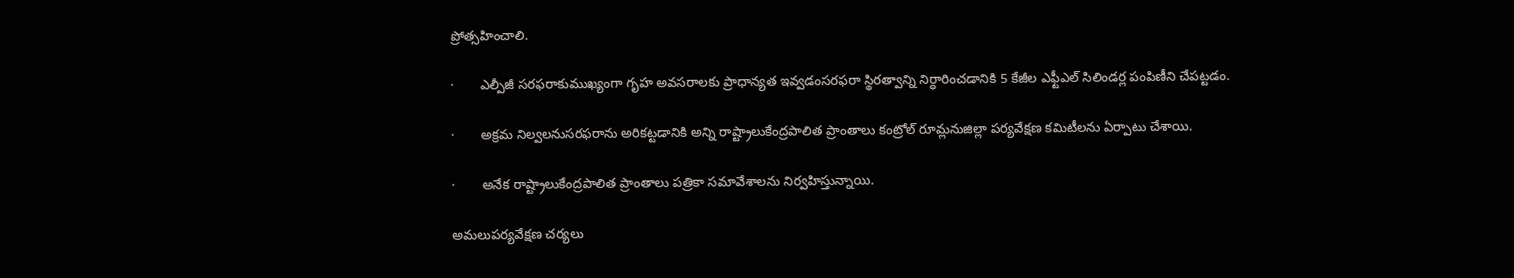ప్రోత్సహించాలి.

·       ఎల్పీజీ సరఫరాకుముఖ్యంగా గృహ అవసరాలకు ప్రాధాన్యత ఇవ్వడంసరఫరా స్థిరత్వాన్ని నిర్ధారించడానికి 5 కేజీల ఎఫ్టీఎల్ సిలిండర్ల పంపిణీని చేపట్టడం.

·       అక్రమ నిల్వలనుసరఫరాను అరికట్టడానికి అన్ని రాష్ట్రాలుకేంద్రపాలిత ప్రాంతాలు కంట్రోల్ రూమ్లనుజిల్లా పర్యవేక్షణ కమిటీలను ఏర్పాటు చేశాయి.

·       అనేక రాష్ట్రాలుకేంద్రపాలిత ప్రాంతాలు పత్రికా సమావేశాలను నిర్వహిస్తున్నాయి.

అమలుపర్యవేక్షణ చర్యలు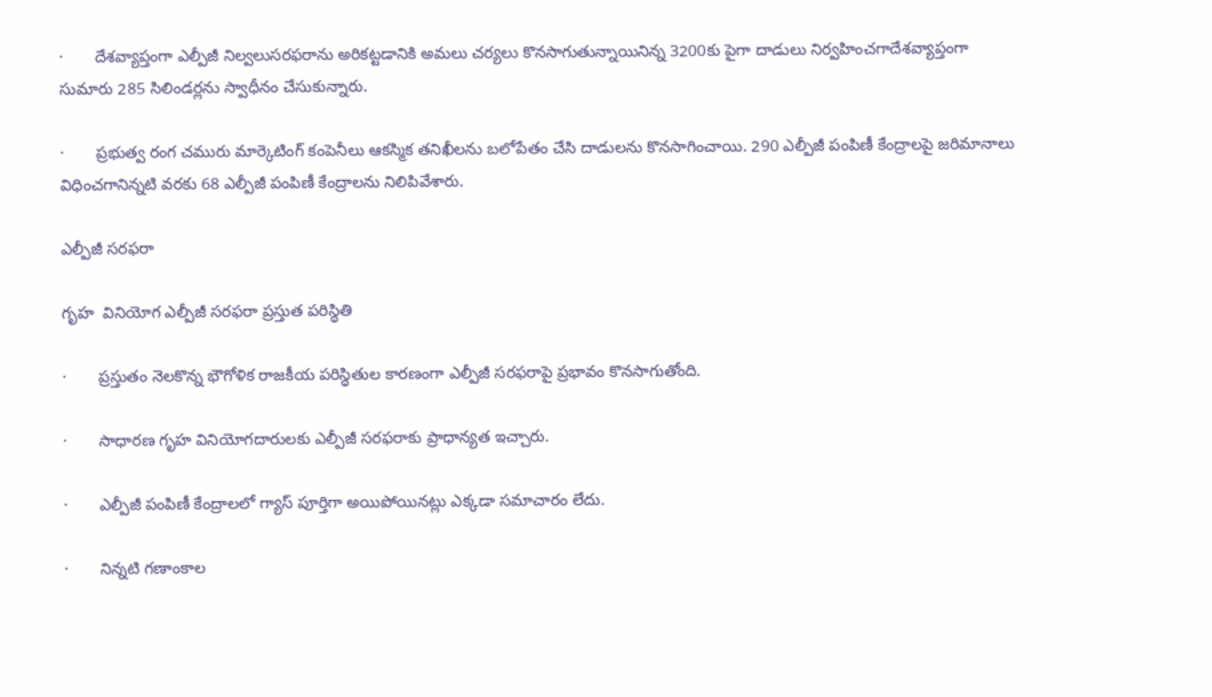·       దేశవ్యాప్తంగా ఎల్పీజీ నిల్వలుసరఫరాను అరికట్టడానికి అమలు చర్యలు కొనసాగుతున్నాయినిన్న 3200కు పైగా దాడులు నిర్వహించగాదేశవ్యాప్తంగా సుమారు 285 సిలిండర్లను స్వాధీనం చేసుకున్నారు.

·       ప్రభుత్వ రంగ చమురు మార్కెటింగ్ కంపెనీలు ఆకస్మిక తనిఖీలను బలోపేతం చేసి దాడులను కొనసాగించాయి. 290 ఎల్పీజీ పంపిణీ కేంద్రాలపై జరిమానాలు విధించగానిన్నటి వరకు 68 ఎల్పీజీ పంపిణీ కేంద్రాలను నిలిపివేశారు.

ఎల్పీజీ సరఫరా

గృహ  వినియోగ ఎల్పీజీ సరఫరా ప్రస్తుత పరిస్థితి

·       ప్రస్తుతం నెలకొన్న భౌగోళిక రాజకీయ పరిస్థితుల కారణంగా ఎల్పీజీ సరఫరాపై ప్రభావం కొనసాగుతోంది.

·       సాధారణ గృహ వినియోగదారులకు ఎల్పీజీ సరఫరాకు ప్రాధాన్యత ఇచ్చారు.

·       ఎల్పీజీ పంపిణీ కేంద్రాలలో గ్యాస్‌ పూర్తిగా అయిపోయినట్లు ఎక్కడా సమాచారం లేదు.

·       నిన్నటి గణాంకాల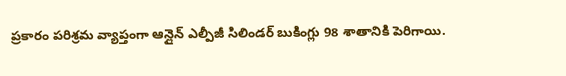ప్రకారం పరిశ్రమ వ్యాప్తంగా ఆన్లైన్ ఎల్పీజీ సిలిండర్ బుకింగ్లు 98 శాతానికి పెరిగాయి.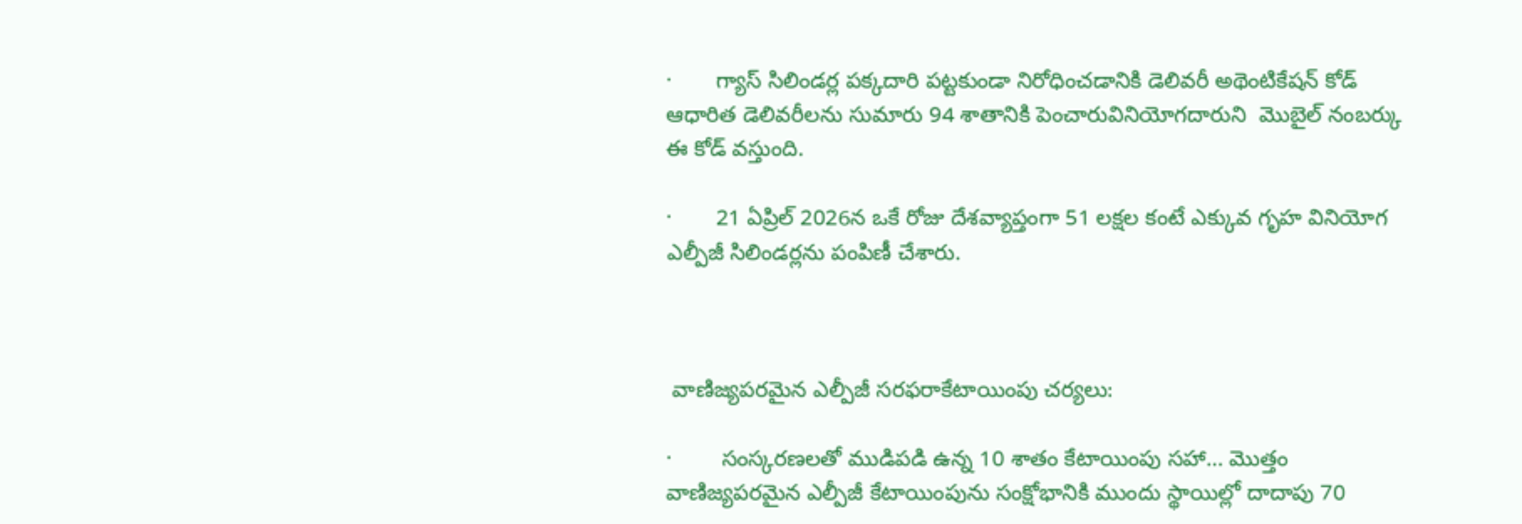·       గ్యాస్ సిలిండర్ల పక్కదారి పట్టకుండా నిరోధించడానికి డెలివరీ అథెంటికేషన్‌ కోడ్‌ ఆధారిత డెలివరీలను సుమారు 94 శాతానికి పెంచారువినియోగదారుని  మొబైల్ నంబర్కు ఈ కోడ్ వస్తుంది.

·       21 ఏప్రిల్‌ 2026న ఒకే రోజు దేశవ్యాప్తంగా 51 లక్షల కంటే ఎక్కువ గృహ వినియోగ ఎల్పీజీ సిలిండర్లను పంపిణీ చేశారు.



 వాణిజ్యపరమైన ఎల్పీజీ సరఫరాకేటాయింపు చర్యలు:

·        సంస్కరణలతో ముడిపడి ఉన్న 10 శాతం కేటాయింపు సహా… మొత్తం వాణిజ్యపరమైన ఎల్పీజీ కేటాయింపును సంక్షోభానికి ముందు స్థాయిల్లో దాదాపు 70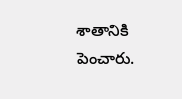శాతానికి పెంచారు.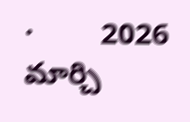·        2026 మార్చి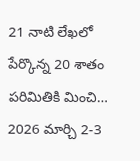21 నాటి లేఖలో పేర్కొన్న 20 శాతం పరిమితికి మించి… 2026 మార్చి 2-3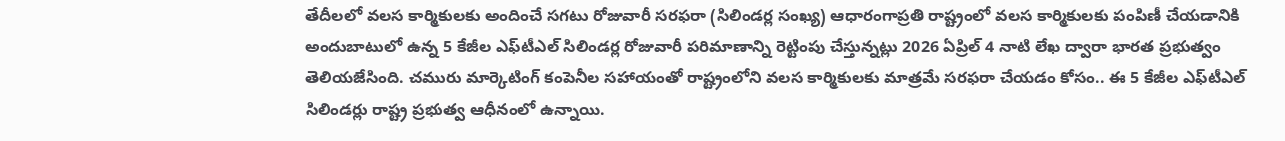తేదీలలో వలస కార్మికులకు అందించే సగటు రోజువారీ సరఫరా (సిలిండర్ల సంఖ్య) ఆధారంగాప్రతి రాష్ట్రంలో వలస కార్మికులకు పంపిణీ చేయడానికి అందుబాటులో ఉన్న 5 కేజీల ఎఫ్‌టీఎల్ సిలిండర్ల రోజువారీ పరిమాణాన్ని రెట్టింపు చేస్తున్నట్లు 2026 ఏప్రిల్ 4 నాటి లేఖ ద్వారా భారత ప్రభుత్వం తెలియజేసింది. చమురు మార్కెటింగ్ కంపెనీల సహాయంతో రాష్ట్రంలోని వలస కార్మికులకు మాత్రమే సరఫరా చేయడం కోసం.. ఈ 5 కేజీల ఎఫ్‌టీఎల్ సిలిండర్లు రాష్ట్ర ప్రభుత్వ ఆధీనంలో ఉన్నాయి.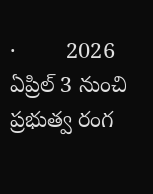·        2026 ఏప్రిల్ 3 నుంచి ప్రభుత్వ రంగ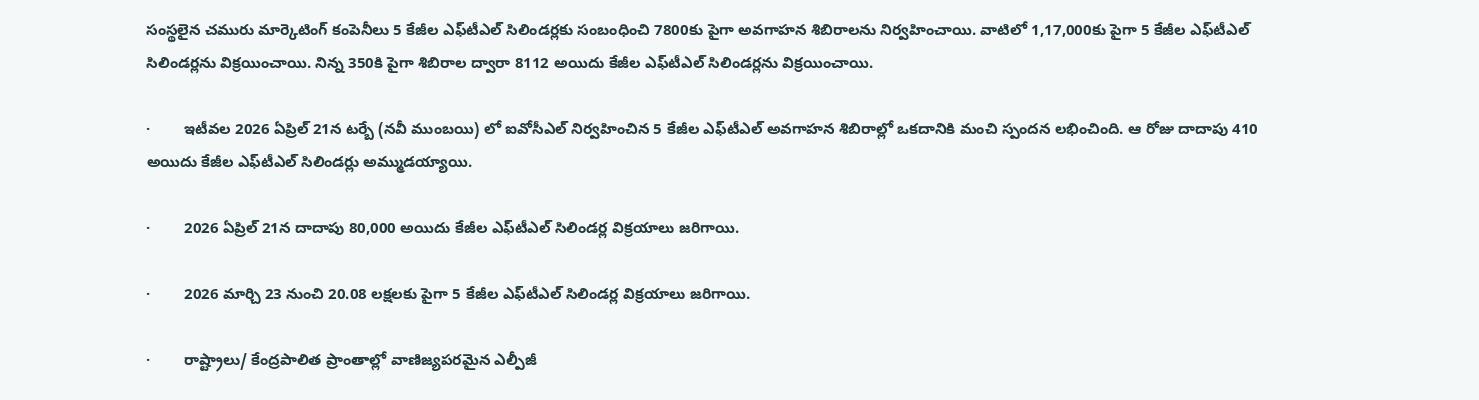సంస్థలైన చమురు మార్కెటింగ్ కంపెనీలు 5 కేజీల ఎఫ్‌టీఎల్ సిలిండర్లకు సంబంధించి 7800కు పైగా అవగాహన శిబిరాలను నిర్వహించాయి. వాటిలో 1,17,000కు పైగా 5 కేజీల ఎఫ్‌టీఎల్ సిలిండర్లను విక్రయించాయి. నిన్న 350కి పైగా శిబిరాల ద్వారా 8112 అయిదు కేజీల ఎఫ్‌టీఎల్ సిలిండర్లను విక్రయించాయి.

·        ఇటీవల 2026 ఏప్రిల్ 21న టర్బే (నవీ ముంబయి) లో ఐవోసీఎల్ నిర్వహించిన 5 కేజీల ఎఫ్‌టీఎల్ అవగాహన శిబిరాల్లో ఒకదానికి మంచి స్పందన లభించింది. ఆ రోజు దాదాపు 410  అయిదు కేజీల ఎఫ్‌టీఎల్ సిలిండర్లు అమ్ముడయ్యాయి.

·        2026 ఏప్రిల్ 21న దాదాపు 80,000 అయిదు కేజీల ఎఫ్‌టీఎల్ సిలిండర్ల విక్రయాలు జరిగాయి.

·        2026 మార్చి 23 నుంచి 20.08 లక్షలకు పైగా 5 కేజీల ఎఫ్‌టీఎల్ సిలిండర్ల విక్రయాలు జరిగాయి.

·        రాష్ట్రాలు/ కేంద్రపాలిత ప్రాంతాల్లో వాణిజ్యపరమైన ఎల్పీజీ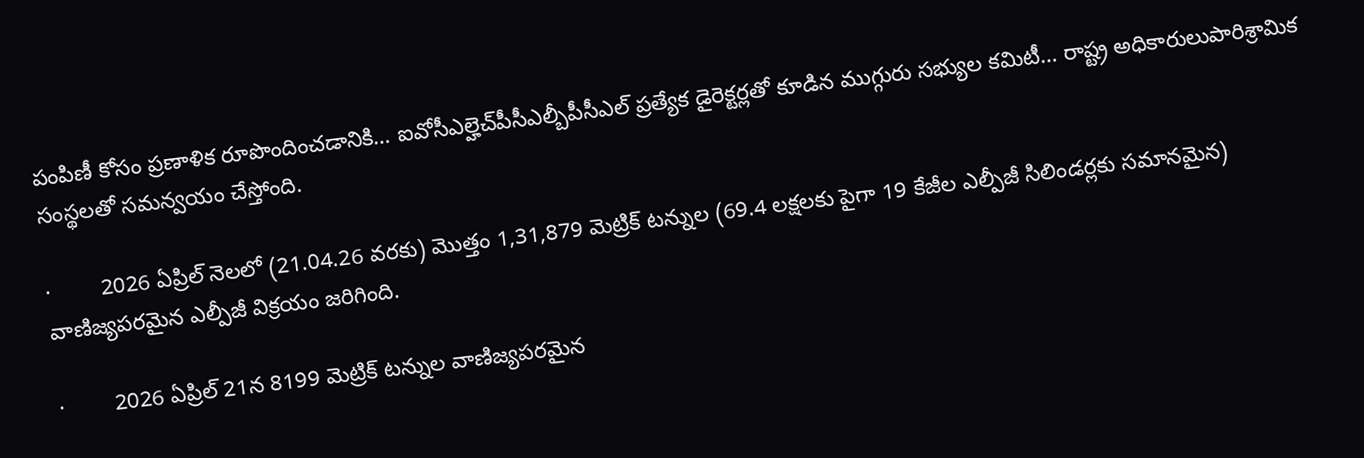పంపిణీ కోసం ప్రణాళిక రూపొందించడానికి… ఐవోసీఎల్హెచ్‌పీసీఎల్బీపీసీఎల్ ప్రత్యేక డైరెక్టర్లతో కూడిన ముగ్గురు సభ్యుల కమిటీ… రాష్ట్ర అధికారులుపారిశ్రామిక సంస్థలతో సమన్వయం చేస్తోంది.

·        2026 ఏప్రిల్ నెలలో (21.04.26 వరకు) మొత్తం 1,31,879 మెట్రిక్ టన్నుల (69.4 లక్షలకు పైగా 19 కేజీల ఎల్పీజీ సిలిండర్లకు సమానమైన) వాణిజ్యపరమైన ఎల్పీజీ విక్రయం జరిగింది.

·        2026 ఏప్రిల్ 21న 8199 మెట్రిక్ టన్నుల వాణిజ్యపరమైన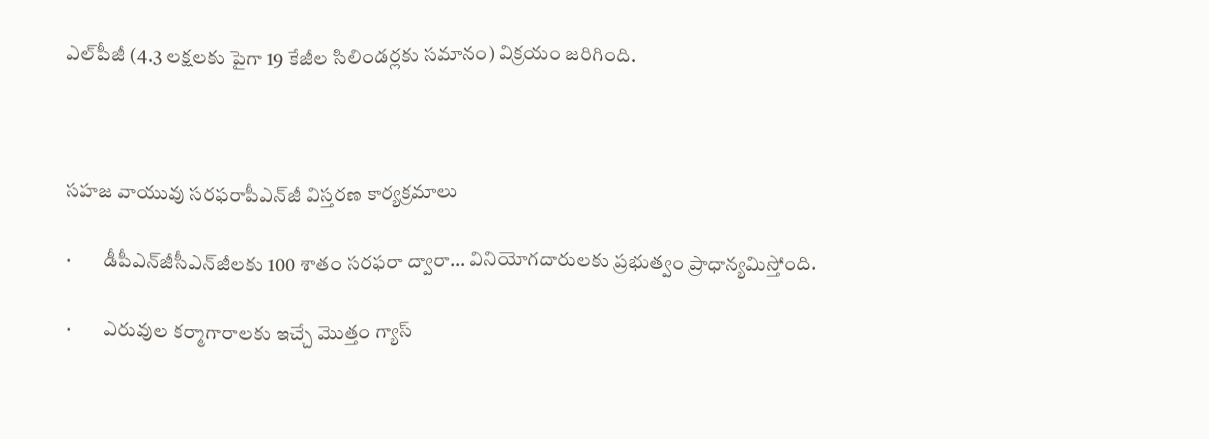ఎల్‌పీజీ (4.3 లక్షలకు పైగా 19 కేజీల సిలిండర్లకు సమానం) విక్రయం జరిగింది.



సహజ వాయువు సరఫరాపీఎన్‌జీ విస్తరణ కార్యక్రమాలు

·        డీపీఎన్‌జీసీఎన్‌జీలకు 100 శాతం సరఫరా ద్వారా… వినియోగదారులకు ప్రభుత్వం ప్రాధాన్యమిస్తోంది.

·        ఎరువుల కర్మాగారాలకు ఇచ్చే మొత్తం గ్యాస్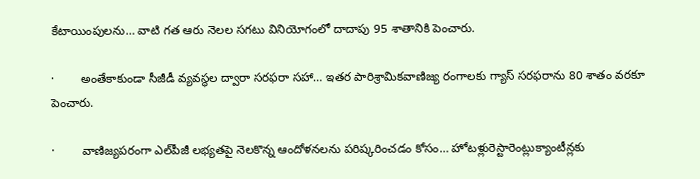కేటాయింపులను… వాటి గత ఆరు నెలల సగటు వినియోగంలో దాదాపు 95 శాతానికి పెంచారు.

·        అంతేకాకుండా సీజీడీ వ్యవస్థల ద్వారా సరఫరా సహా… ఇతర పారిశ్రామికవాణిజ్య రంగాలకు గ్యాస్ సరఫరాను 80 శాతం వరకూ పెంచారు.

·        వాణిజ్యపరంగా ఎల్‌పీజీ లభ్యతపై నెలకొన్న ఆందోళనలను పరిష్కరించడం కోసం… హోటళ్లురెస్టారెంట్లుక్యాంటీన్లకు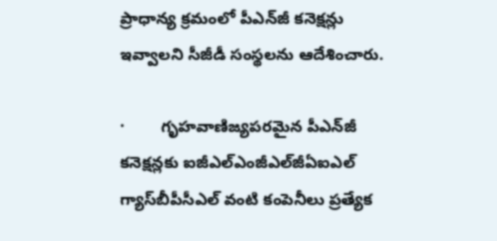ప్రాధాన్య క్రమంలో పీఎన్‌జీ కనెక్షన్లు ఇవ్వాలని సీజీడీ సంస్థలను ఆదేశించారు.

·        గృహవాణిజ్యపరమైన పీఎన్‌జీ కనెక్షన్లకు ఐజీఎల్‌ఎంజీఎల్‌జీఏఐఎల్ గ్యాస్‌బీపీసీఎల్‌ వంటి కంపెనీలు ప్రత్యేక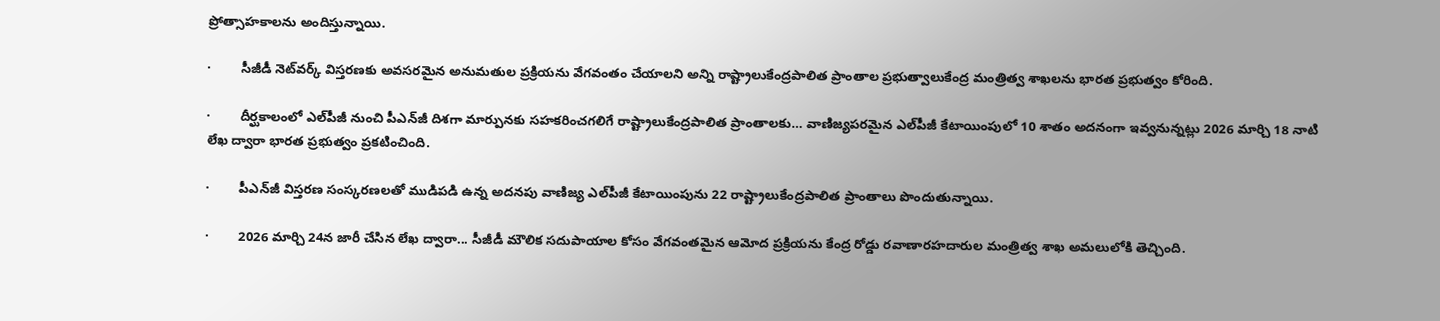ప్రోత్సాహకాలను అందిస్తున్నాయి.

·        సీజీడీ నెట్‌వర్క్ విస్తరణకు అవసరమైన అనుమతుల ప్రక్రియను వేగవంతం చేయాలని అన్ని రాష్ట్రాలుకేంద్రపాలిత ప్రాంతాల ప్రభుత్వాలుకేంద్ర మంత్రిత్వ శాఖలను భారత ప్రభుత్వం కోరింది.

·        దీర్ఘకాలంలో ఎల్‌పీజీ నుంచి పీఎన్‌జీ దిశగా మార్పునకు సహకరించగలిగే రాష్ట్రాలుకేంద్రపాలిత ప్రాంతాలకు… వాణిజ్యపరమైన ఎల్‌పీజీ కేటాయింపులో 10 శాతం అదనంగా ఇవ్వనున్నట్లు 2026 మార్చి 18 నాటి లేఖ ద్వారా భారత ప్రభుత్వం ప్రకటించింది.

·        పీఎన్‌జీ విస్తరణ సంస్కరణలతో ముడిపడి ఉన్న అదనపు వాణిజ్య ఎల్‌పీజీ కేటాయింపును 22 రాష్ట్రాలుకేంద్రపాలిత ప్రాంతాలు పొందుతున్నాయి.

·        2026 మార్చి 24న జారీ చేసిన లేఖ ద్వారా... సీజీడీ మౌలిక సదుపాయాల కోసం వేగవంతమైన ఆమోద ప్రక్రియను కేంద్ర రోడ్డు రవాణారహదారుల మంత్రిత్వ శాఖ అమలులోకి తెచ్చింది.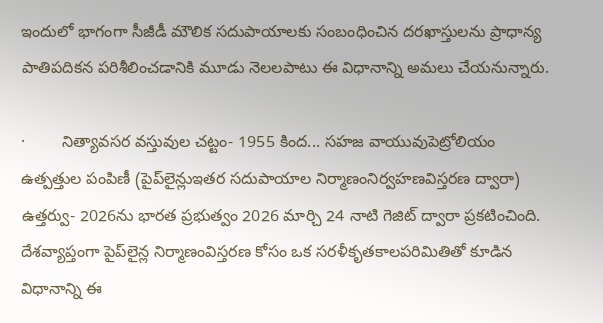ఇందులో భాగంగా సీజీడీ మౌలిక సదుపాయాలకు సంబంధించిన దరఖాస్తులను ప్రాధాన్య పాతిపదికన పరిశీలించడానికి మూడు నెలలపాటు ఈ విధానాన్ని అమలు చేయనున్నారు.

·        నిత్యావసర వస్తువుల చట్టం- 1955 కింద... సహజ వాయువుపెట్రోలియం ఉత్పత్తుల పంపిణీ (పైప్‌లైన్లుఇతర సదుపాయాల నిర్మాణంనిర్వహణవిస్తరణ ద్వారా) ఉత్తర్వు- 2026ను భారత ప్రభుత్వం 2026 మార్చి 24 నాటి గెజిట్ ద్వారా ప్రకటించింది. దేశవ్యాప్తంగా పైప్‌లైన్ల నిర్మాణంవిస్తరణ కోసం ఒక సరళీకృతకాలపరిమితితో కూడిన విధానాన్ని ఈ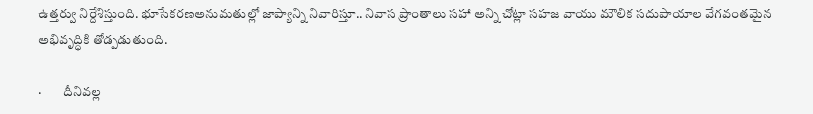ఉత్తర్వు నిర్దేశిస్తుంది. భూసేకరణఅనుమతుల్లో జాప్యాన్ని నివారిస్తూ.. నివాస ప్రాంతాలు సహా అన్ని చోట్లా సహజ వాయు మౌలిక సదుపాయాల వేగవంతమైన అభివృద్ధికి తోడ్పడుతుంది.

·        దీనివల్ల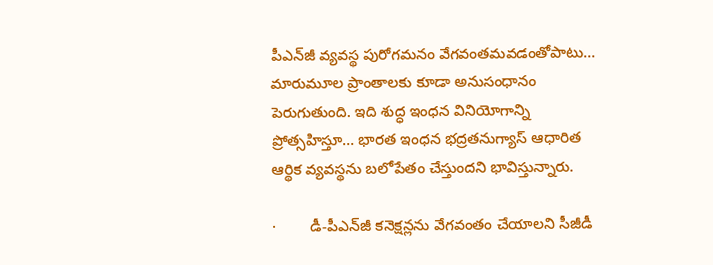పీఎన్‌జీ వ్యవస్థ పురోగమనం వేగవంతమవడంతోపాటు… మారుమూల ప్రాంతాలకు కూడా అనుసంధానం పెరుగుతుంది. ఇది శుద్ధ ఇంధన వినియోగాన్ని ప్రోత్సహిస్తూ… భారత ఇంధన భద్రతనుగ్యాస్ ఆధారిత ఆర్థిక వ్యవస్థను బలోపేతం చేస్తుందని భావిస్తున్నారు.

·        డీ-పీఎన్‌జీ కనెక్షన్లను వేగవంతం చేయాలని సీజీడీ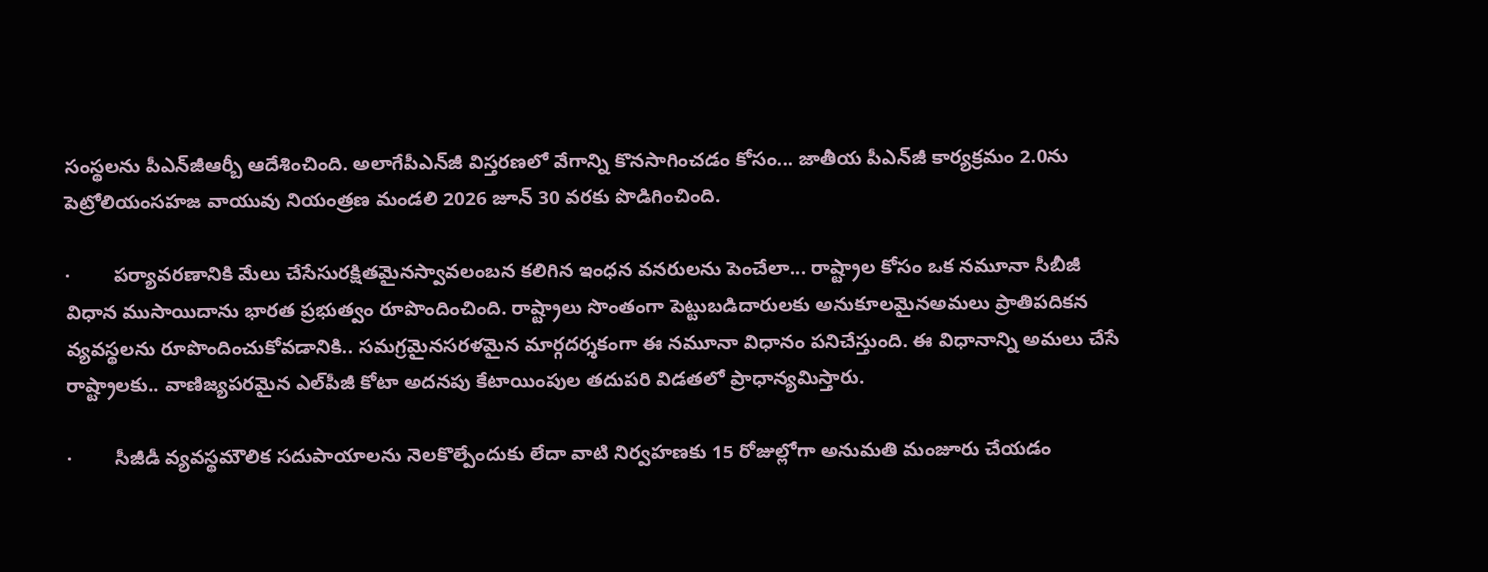సంస్థలను పీఎన్‌జీఆర్బీ ఆదేశించింది. అలాగేపీఎన్‌జీ విస్తరణలో వేగాన్ని కొనసాగించడం కోసం... జాతీయ పీఎన్‌జీ కార్యక్రమం 2.0ను పెట్రోలియంసహజ వాయువు నియంత్రణ మండలి 2026 జూన్ 30 వరకు పొడిగించింది.

·        పర్యావరణానికి మేలు చేసేసురక్షితమైనస్వావలంబన కలిగిన ఇంధన వనరులను పెంచేలా... రాష్ట్రాల కోసం ఒక నమూనా సీబీజీ విధాన ముసాయిదాను భారత ప్రభుత్వం రూపొందించింది. రాష్ట్రాలు సొంతంగా పెట్టుబడిదారులకు అనుకూలమైనఅమలు ప్రాతిపదికన వ్యవస్థలను రూపొందించుకోవడానికి.. సమగ్రమైనసరళమైన మార్గదర్శకంగా ఈ నమూనా విధానం పనిచేస్తుంది. ఈ విధానాన్ని అమలు చేసే రాష్ట్రాలకు.. వాణిజ్యపరమైన ఎల్‌పీజీ కోటా అదనపు కేటాయింపుల తదుపరి విడతలో ప్రాధాన్యమిస్తారు.

·        సీజీడీ వ్యవస్థమౌలిక సదుపాయాలను నెలకొల్పేందుకు లేదా వాటి నిర్వహణకు 15 రోజుల్లోగా అనుమతి మంజూరు చేయడం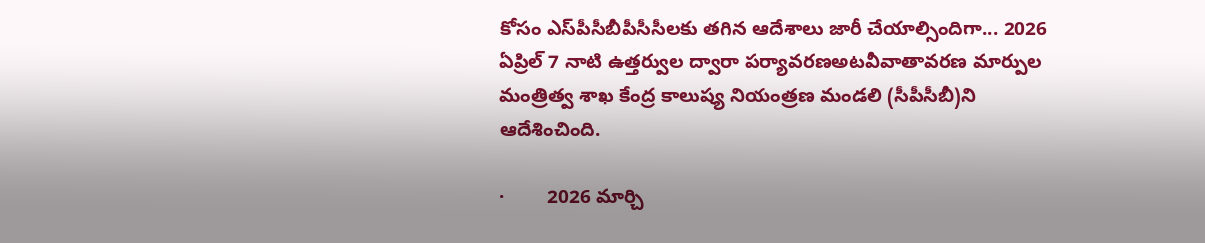కోసం ఎస్‌పీసీబీపీసీసీలకు తగిన ఆదేశాలు జారీ చేయాల్సిందిగా... 2026 ఏప్రిల్ 7 నాటి ఉత్తర్వుల ద్వారా పర్యావరణఅటవీవాతావరణ మార్పుల మంత్రిత్వ శాఖ కేంద్ర కాలుష్య నియంత్రణ మండలి (సీపీసీబీ)ని ఆదేశించింది.

·        2026 మార్చి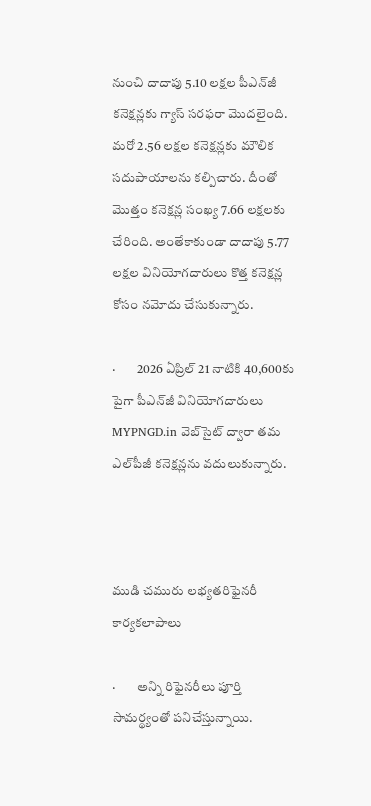నుంచి దాదాపు 5.10 లక్షల పీఎన్‌జీ కనెక్షన్లకు గ్యాస్ సరఫరా మొదలైంది. మరో 2.56 లక్షల కనెక్షన్లకు మౌలిక సదుపాయాలను కల్పిచారు. దీంతో మొత్తం కనెక్షన్ల సంఖ్య 7.66 లక్షలకు చేరింది. అంతేకాకుండా దాదాపు 5.77 లక్షల వినియోగదారులు కొత్త కనెక్షన్ల కోసం నమోదు చేసుకున్నారు.

·        2026 ఏప్రిల్ 21 నాటికి 40,600కు పైగా పీఎన్‌జీ వినియోగదారులు MYPNGD.in వెబ్‌సైట్ ద్వారా తమ ఎల్‌పీజీ కనెక్షన్లను వదులుకున్నారు.



ముడి చమురు లభ్యతరిఫైనరీ కార్యకలాపాలు

·        అన్ని రిఫైనరీలు పూర్తి సామర్థ్యంతో పనిచేస్తున్నాయి.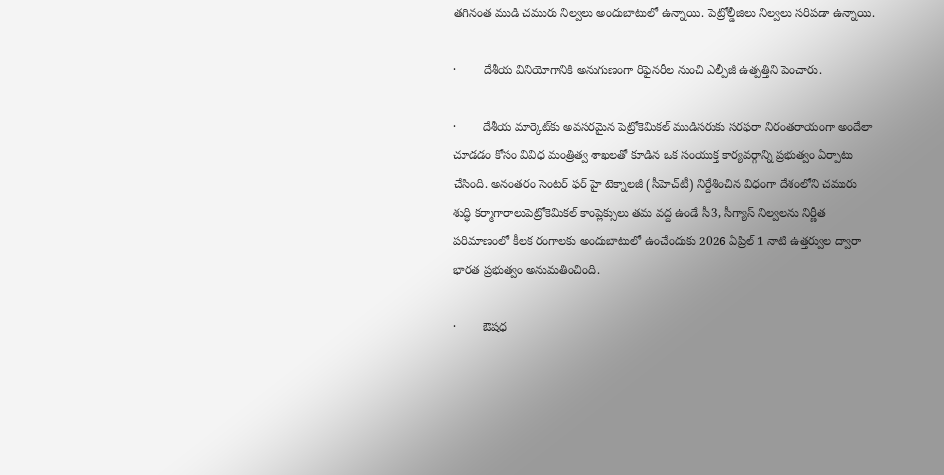తగినంత ముడి చమురు నిల్వలు అందుబాటులో ఉన్నాయి. పెట్రోల్డీజిలు నిల్వలు సరిపడా ఉన్నాయి.

·        దేశీయ వినియోగానికి అనుగుణంగా రిఫైనరీల నుంచి ఎల్పీజీ ఉత్పత్తిని పెంచారు.

·        దేశీయ మార్కెట్‌కు అవసరమైన పెట్రోకెమికల్ ముడిసరుకు సరఫరా నిరంతరాయంగా అందేలా చూడడం కోసం వివిధ మంత్రిత్వ శాఖలతో కూడిన ఒక సంయుక్త కార్యవర్గాన్ని ప్రభుత్వం ఏర్పాటు చేసింది. అనంతరం సెంటర్ ఫర్ హై టెక్నాలజీ (సీహెచ్‌టీ) నిర్దేశించిన విధంగా దేశంలోని చమురు శుద్ధి కర్మాగారాలుపెట్రోకెమికల్ కాంప్లెక్సులు తమ వద్ద ఉండే సీ3, సీగ్యాస్ నిల్వలను నిర్ణీత పరిమాణంలో కీలక రంగాలకు అందుబాటులో ఉంచేందుకు 2026 ఏప్రిల్ 1 నాటి ఉత్తర్వుల ద్వారా భారత ప్రభుత్వం అనుమతించింది.

·        ఔషధ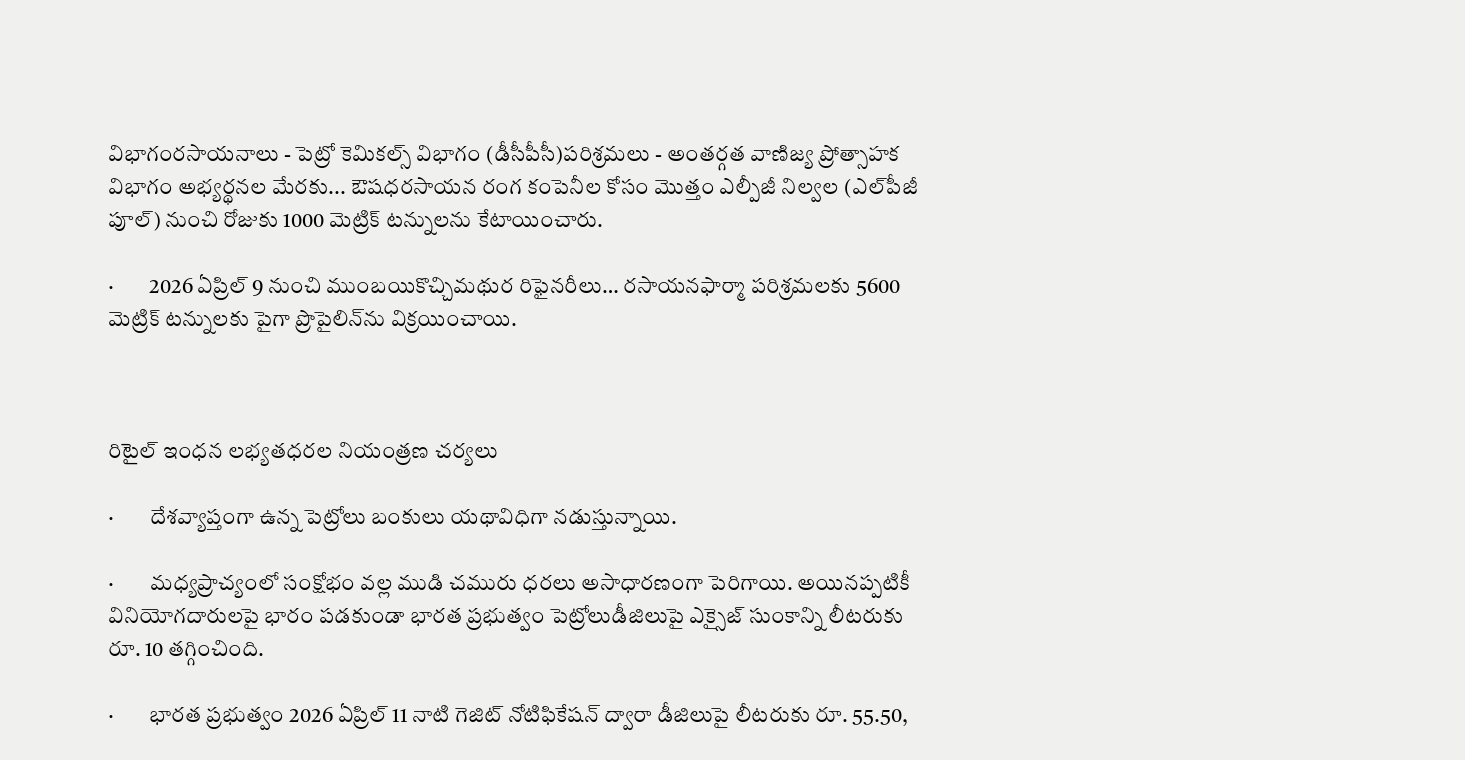విభాగంరసాయనాలు - పెట్రో కెమికల్స్ విభాగం (డీసీపీసీ)పరిశ్రమలు - అంతర్గత వాణిజ్య ప్రోత్సాహక విభాగం అభ్యర్థనల మేరకు... ఔషధరసాయన రంగ కంపెనీల కోసం మొత్తం ఎల్పీజీ నిల్వల (ఎల్‌పీజీ పూల్) నుంచి రోజుకు 1000 మెట్రిక్ టన్నులను కేటాయించారు.

·        2026 ఏప్రిల్ 9 నుంచి ముంబయికొచ్చిమథుర రిఫైనరీలు… రసాయనఫార్మా పరిశ్రమలకు 5600 మెట్రిక్ టన్నులకు పైగా ప్రొపైలిన్‌ను విక్రయించాయి.



రిటైల్ ఇంధన లభ్యతధరల నియంత్రణ చర్యలు

·        దేశవ్యాప్తంగా ఉన్న పెట్రోలు బంకులు యథావిధిగా నడుస్తున్నాయి.

·        మధ్యప్రాచ్యంలో సంక్షోభం వల్ల ముడి చమురు ధరలు అసాధారణంగా పెరిగాయి. అయినప్పటికీ వినియోగదారులపై భారం పడకుండా భారత ప్రభుత్వం పెట్రోలుడీజిలుపై ఎక్సైజ్ సుంకాన్ని లీటరుకు రూ. 10 తగ్గించింది.

·        భారత ప్రభుత్వం 2026 ఏప్రిల్ 11 నాటి గెజిట్ నోటిఫికేషన్ ద్వారా డీజిలు‌పై లీటరుకు రూ. 55.50,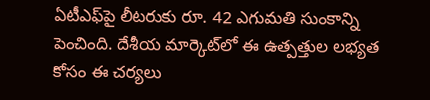ఏటీఎఫ్‌పై లీటరుకు రూ. 42 ఎగుమతి సుంకాన్ని పెంచింది. దేశీయ మార్కెట్‌లో ఈ ఉత్పత్తుల లభ్యత కోసం ఈ చర్యలు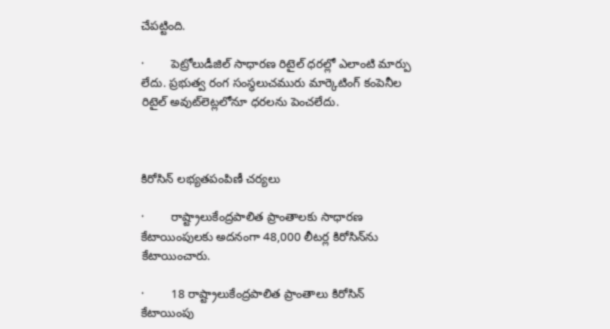చేపట్టింది.

·        పెట్రోలుడీజిల్ సాధారణ రిటైల్ ధరల్లో ఎలాంటి మార్పు లేదు. ప్రభుత్వ రంగ సంస్థలుచమురు మార్కెటింగ్‌ కంపెనీల రిటైల్‌ అవుట్‌లెట్లలోనూ ధరలను పెంచలేదు.



కిరోసిన్ లభ్యతపంపిణీ చర్యలు

·        రాష్ట్రాలుకేంద్రపాలిత ప్రాంతాలకు సాధారణ కేటాయింపులకు అదనంగా 48,000 లీటర్ల కిరోసిన్‌ను కేటాయించారు.

·        18 రాష్ట్రాలుకేంద్రపాలిత ప్రాంతాలు కిరోసిన్ కేటాయింపు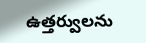ఉత్తర్వులను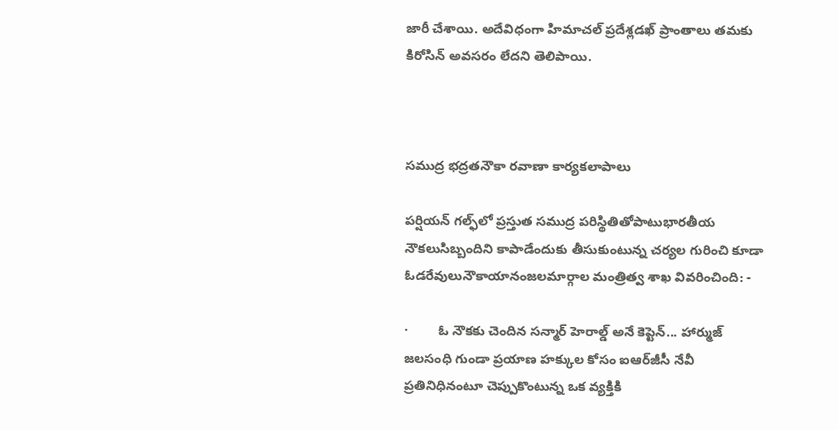జారీ చేశాయి. అదేవిధంగా హిమాచల్ ప్రదేశ్లడఖ్ ప్రాంతాలు తమకు కిరోసిన్ అవసరం లేదని తెలిపాయి.



సముద్ర భద్రతనౌకా రవాణా కార్యకలాపాలు

పర్షియన్ గల్ఫ్‌లో ప్రస్తుత సముద్ర పరిస్థితితోపాటుభారతీయ నౌకలుసిబ్బందిని కాపాడేందుకు తీసుకుంటున్న చర్యల గురించి కూడా ఓడరేవులునౌకాయానంజలమార్గాల మంత్రిత్వ శాఖ వివరించింది: -

·        ఓ నౌకకు చెందిన సన్మార్ హెరాల్డ్ అనే కెప్టెన్... హార్ముజ్ జలసంధి గుండా ప్రయాణ హక్కుల కోసం ఐఆర్‌జీసీ నేవీ ప్రతినిధినంటూ చెప్పుకొంటున్న ఒక వ్యక్తికి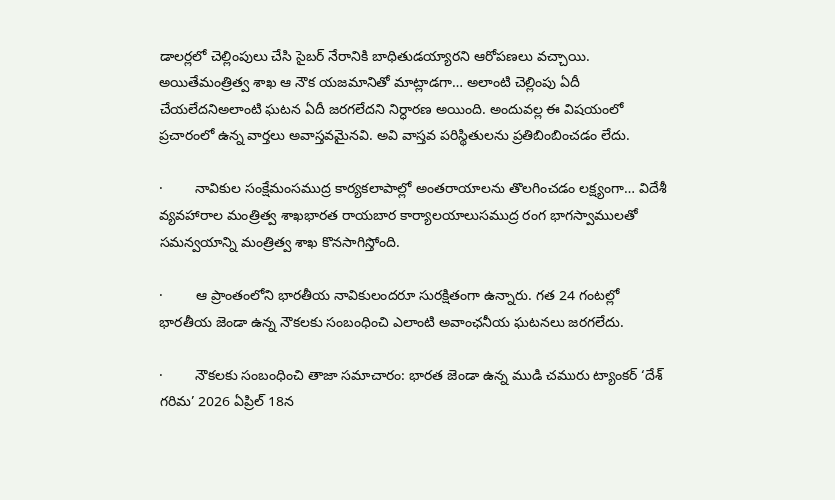డాలర్లలో చెల్లింపులు చేసి సైబర్‌ నేరానికి బాధితుడయ్యారని ఆరోపణలు వచ్చాయి. అయితేమంత్రిత్వ శాఖ ఆ నౌక యజమానితో మాట్లాడగా… అలాంటి చెల్లింపు ఏదీ చేయలేదనిఅలాంటి ఘటన ఏదీ జరగలేదని నిర్ధారణ అయింది. అందువల్ల ఈ విషయంలో ప్రచారంలో ఉన్న వార్తలు అవాస్తవమైనవి. అవి వాస్తవ పరిస్థితులను ప్రతిబింబించడం లేదు.

·        నావికుల సంక్షేమంసముద్ర కార్యకలాపాల్లో అంతరాయాలను తొలగించడం లక్ష్యంగా… విదేశీ వ్యవహారాల మంత్రిత్వ శాఖభారత రాయబార కార్యాలయాలుసముద్ర రంగ భాగస్వాములతో సమన్వయాన్ని మంత్రిత్వ శాఖ కొనసాగిస్తోంది.

·        ఆ ప్రాంతంలోని భారతీయ నావికులందరూ సురక్షితంగా ఉన్నారు. గత 24 గంటల్లో భారతీయ జెండా ఉన్న నౌకలకు సంబంధించి ఎలాంటి అవాంఛనీయ ఘటనలు జరగలేదు.

·        నౌకలకు సంబంధించి తాజా సమాచారం: భారత జెండా ఉన్న ముడి చమురు ట్యాంకర్ ‘దేశ్ గరిమ’ 2026 ఏప్రిల్ 18న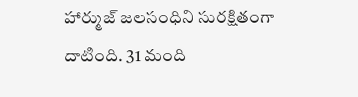హార్ముజ్ జలసంధిని సురక్షితంగా దాటింది. 31 మంది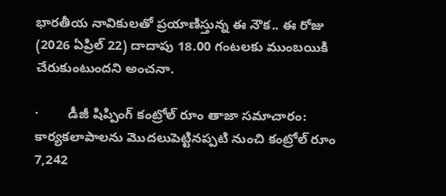భారతీయ నావికులతో ప్రయాణిస్తున్న ఈ నౌక.. ఈ రోజు (2026 ఏప్రిల్ 22) దాదాపు 18.00 గంటలకు ముంబయికి చేరుకుంటుందని అంచనా.

·        డీజీ షిప్పింగ్ కంట్రోల్ రూం తాజా సమాచారం: కార్యకలాపాలను మొదలుపెట్టినప్పటి నుంచి కంట్రోల్ రూం 7,242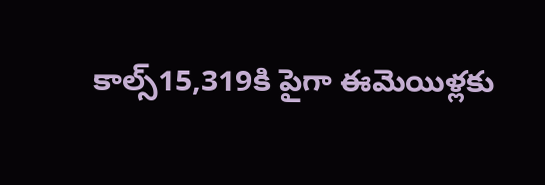కాల్స్15,319కి పైగా ఈమెయిళ్లకు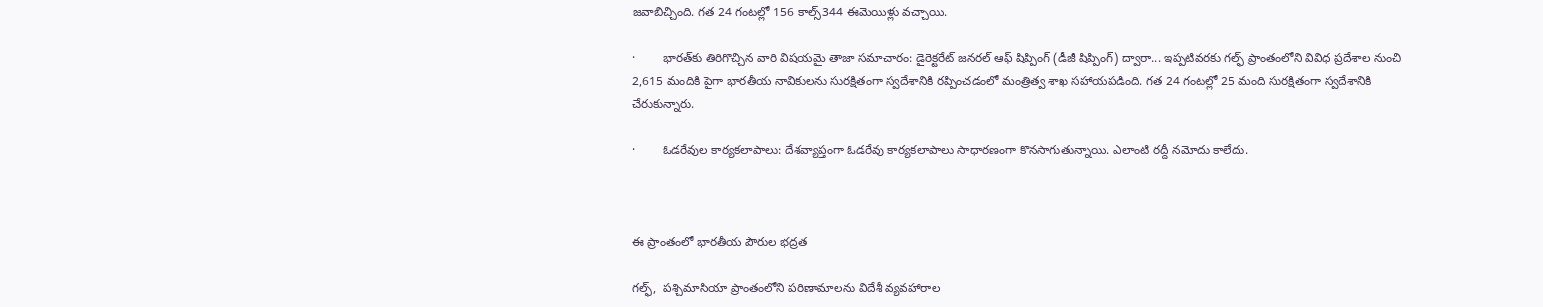జవాబిచ్చింది. గత 24 గంటల్లో 156 కాల్స్344 ఈమెయిళ్లు వచ్చాయి.

·        భారత్‌కు తిరిగొచ్చిన వారి విషయమై తాజా సమాచారం: డైరెక్టరేట్ జనరల్ ఆఫ్ షిప్పింగ్ (డీజీ షిప్పింగ్) ద్వారా... ఇప్పటివరకు గల్ఫ్ ప్రాంతంలోని వివిధ ప్రదేశాల నుంచి 2,615 మందికి పైగా భారతీయ నావికులను సురక్షితంగా స్వదేశానికి రప్పించడంలో మంత్రిత్వ శాఖ సహాయపడింది. గత 24 గంటల్లో 25 మంది సురక్షితంగా స్వదేశానికి చేరుకున్నారు.

·        ఓడరేవుల కార్యకలాపాలు: దేశవ్యాప్తంగా ఓడరేవు కార్యకలాపాలు సాధారణంగా కొనసాగుతున్నాయి. ఎలాంటి రద్దీ నమోదు కాలేదు.



ఈ ప్రాంతంలో భారతీయ పౌరుల భద్రత

గల్ఫ్,  పశ్చిమాసియా ప్రాంతంలోని పరిణామాలను విదేశీ వ్యవహారాల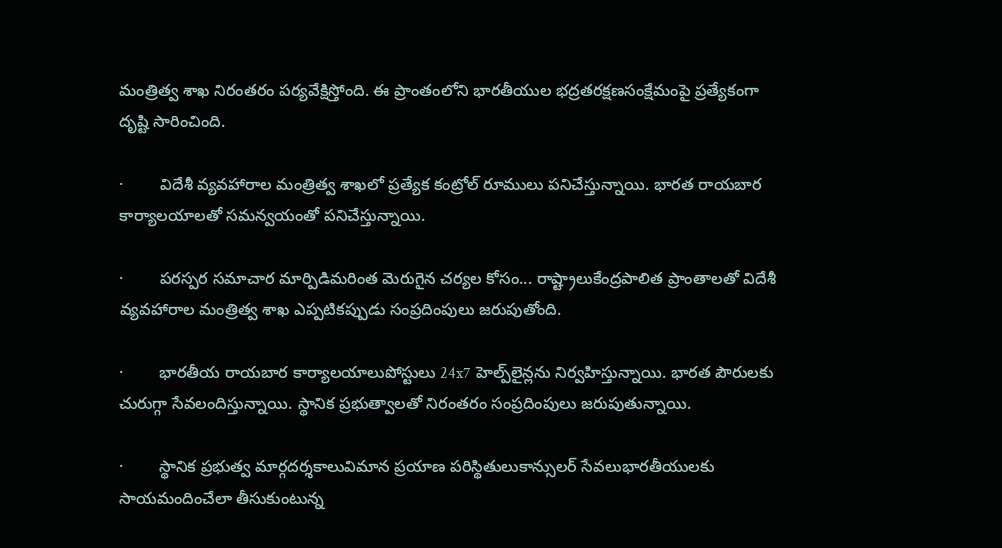మంత్రిత్వ శాఖ నిరంతరం పర్యవేక్షిస్తోంది. ఈ ప్రాంతంలోని భారతీయుల భద్రతరక్షణసంక్షేమంపై ప్రత్యేకంగా దృష్టి సారించింది.

·        విదేశీ వ్యవహారాల మంత్రిత్వ శాఖలో ప్రత్యేక కంట్రోల్ రూములు పనిచేస్తున్నాయి. భారత రాయబార కార్యాలయాలతో సమన్వయంతో పనిచేస్తున్నాయి.

·        పరస్పర సమాచార మార్పిడిమరింత మెరుగైన చర్యల కోసం... రాష్ట్రాలుకేంద్రపాలిత ప్రాంతాలతో విదేశీ వ్యవహారాల మంత్రిత్వ శాఖ ఎప్పటికప్పుడు సంప్రదింపులు జరుపుతోంది.

·        భారతీయ రాయబార కార్యాలయాలుపోస్టులు 24x7 హెల్ప్‌లైన్లను నిర్వహిస్తున్నాయి. భారత పౌరులకు చురుగ్గా సేవలందిస్తున్నాయి. స్థానిక ప్రభుత్వాలతో నిరంతరం సంప్రదింపులు జరుపుతున్నాయి.

·        స్థానిక ప్రభుత్వ మార్గదర్శకాలువిమాన ప్రయాణ పరిస్థితులుకాన్సులర్ సేవలుభారతీయులకు సాయమందించేలా తీసుకుంటున్న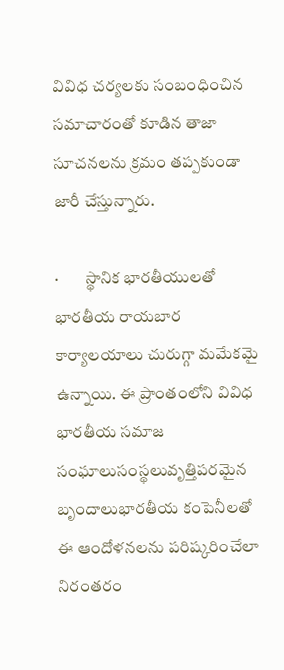వివిధ చర్యలకు సంబంధించిన సమాచారంతో కూడిన తాజా సూచనలను క్రమం తప్పకుండా జారీ చేస్తున్నారు.

·        స్థానిక భారతీయులతో భారతీయ రాయబార కార్యాలయాలు చురుగ్గా మమేకమై ఉన్నాయి. ఈ ప్రాంతంలోని వివిధ భారతీయ సమాజ సంఘాలుసంస్థలువృత్తిపరమైన బృందాలుభారతీయ కంపెనీలతో ఈ ఆందోళనలను పరిష్కరించేలా నిరంతరం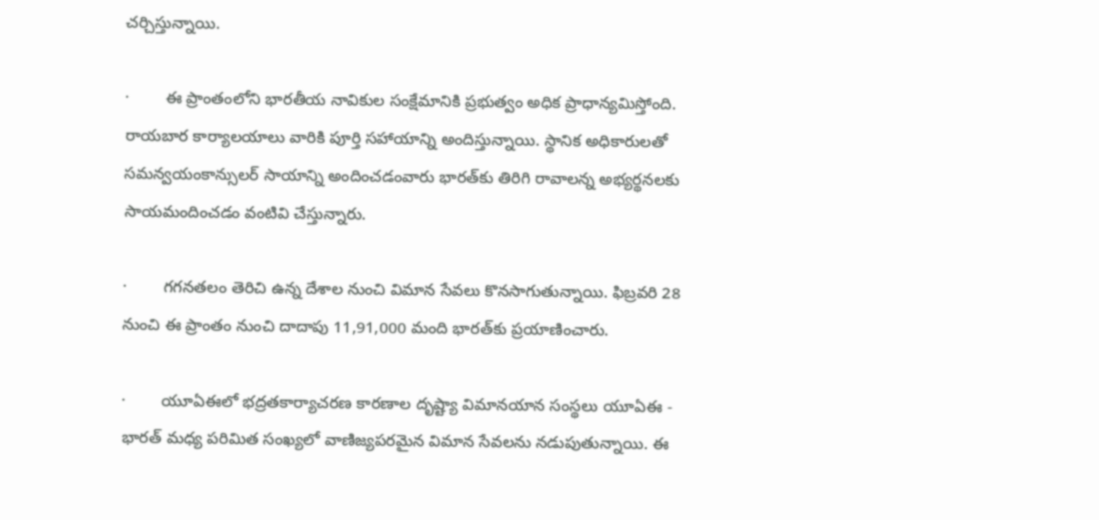చర్చిస్తున్నాయి.

·        ఈ ప్రాంతంలోని భారతీయ నావికుల సంక్షేమానికి ప్రభుత్వం అధిక ప్రాధాన్యమిస్తోంది. రాయబార కార్యాలయాలు వారికి పూర్తి సహాయాన్ని అందిస్తున్నాయి. స్థానిక అధికారులతో సమన్వయంకాన్సులర్ సాయాన్ని అందించడంవారు భారత్‌కు తిరిగి రావాలన్న అభ్యర్థనలకు సాయమందించడం వంటివి చేస్తున్నారు.

·        గగనతలం తెరిచి ఉన్న దేశాల నుంచి విమాన సేవలు కొనసాగుతున్నాయి. ఫిబ్రవరి 28 నుంచి ఈ ప్రాంతం నుంచి దాదాపు 11,91,000 మంది భారత్‌కు ప్రయాణించారు.

·        యూఏఈలో భద్రతకార్యాచరణ కారణాల దృష్ట్యా విమానయాన సంస్థలు యూఏఈ - భారత్ మధ్య పరిమిత సంఖ్యలో వాణిజ్యపరమైన విమాన సేవలను నడుపుతున్నాయి. ఈ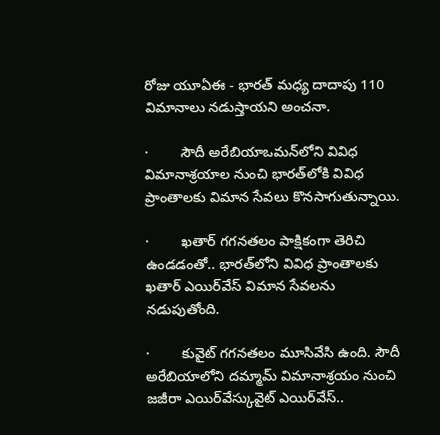రోజు యూఏఈ - భారత్‌ మధ్య దాదాపు 110 విమానాలు నడుస్తాయని అంచనా.

·        సౌదీ అరేబియాఒమన్‌లోని వివిధ విమానాశ్రయాల నుంచి భారత్‌లోకి వివిధ ప్రాంతాలకు విమాన సేవలు కొనసాగుతున్నాయి.

·        ఖతార్ గగనతలం పాక్షికంగా తెరిచి ఉండడంతో.. భారత్‌లోని వివిధ ప్రాంతాలకు ఖతార్ ఎయిర్‌వేస్ విమాన సేవలను నడుపుతోంది.

·        కువైట్ గగనతలం మూసివేసి ఉంది. సౌదీ అరేబియాలోని దమ్మామ్ విమానాశ్రయం నుంచి జజీరా ఎయిర్‌వేస్కువైట్ ఎయిర్‌వేస్..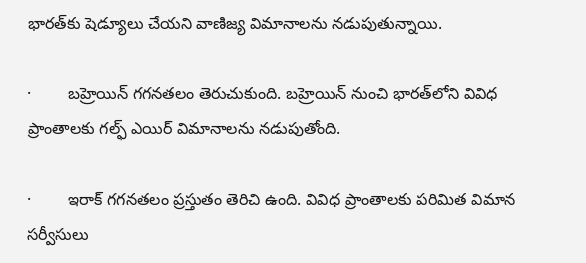భారత్‌కు షెడ్యూలు చేయని వాణిజ్య విమానాలను నడుపుతున్నాయి.

·        బహ్రెయిన్ గగనతలం తెరుచుకుంది. బహ్రెయిన్ నుంచి భారత్‌లోని వివిధ ప్రాంతాలకు గల్ఫ్ ఎయిర్ విమానాలను నడుపుతోంది.

·        ఇరాక్ గగనతలం ప్రస్తుతం తెరిచి ఉంది. వివిధ ప్రాంతాలకు పరిమిత విమాన సర్వీసులు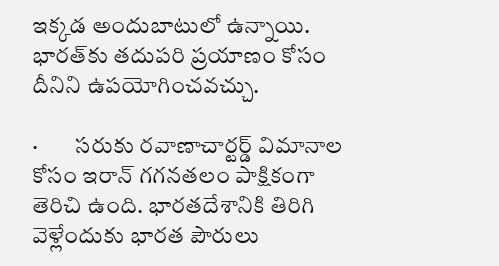ఇక్కడ అందుబాటులో ఉన్నాయి. భారత్‌కు తదుపరి ప్రయాణం కోసం దీనిని ఉపయోగించవచ్చు.

·        సరుకు రవాణాచార్టర్డ్ విమానాల కోసం ఇరాన్ గగనతలం పాక్షికంగా తెరిచి ఉంది. భారతదేశానికి తిరిగి వెళ్లేందుకు భారత పౌరులు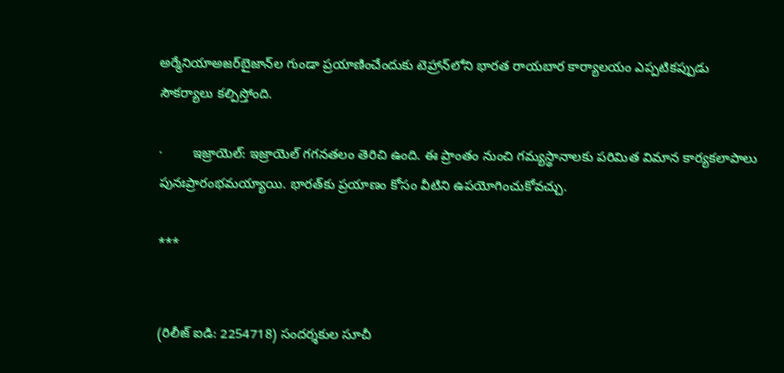అర్మేనియాఅజర్‌బైజాన్‌ల గుండా ప్రయాణించేందుకు టెహ్రాన్‌లోని భారత రాయబార కార్యాలయం ఎప్పటికప్పుడు సౌకర్యాలు కల్పిస్తోంది.

·        ఇజ్రాయెల్: ఇజ్రాయెల్ గగనతలం తెరిచి ఉంది. ఈ ప్రాంతం నుంచి గమ్యస్థానాలకు పరిమిత విమాన కార్యకలాపాలు పునఃప్రారంభమయ్యాయి. భారత్‌కు ప్రయాణం కోసం వీటిని ఉపయోగించుకోవచ్చు.

***


(రిలీజ్ ఐడి: 2254718) సందర్శకుల సూచీ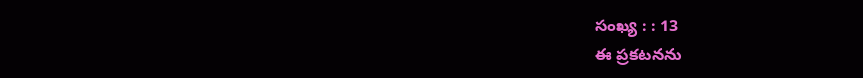సంఖ్య : : 13
ఈ ప్రకటనను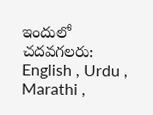ఇందులో చదవగలరు: English , Urdu , Marathi ,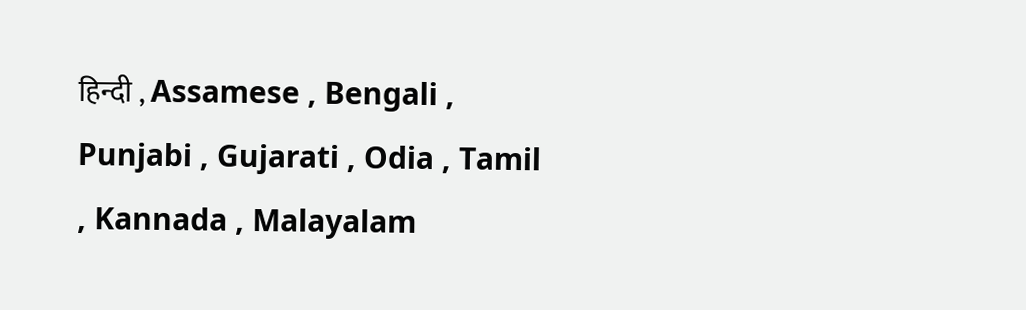हिन्दी , Assamese , Bengali , Punjabi , Gujarati , Odia , Tamil , Kannada , Malayalam